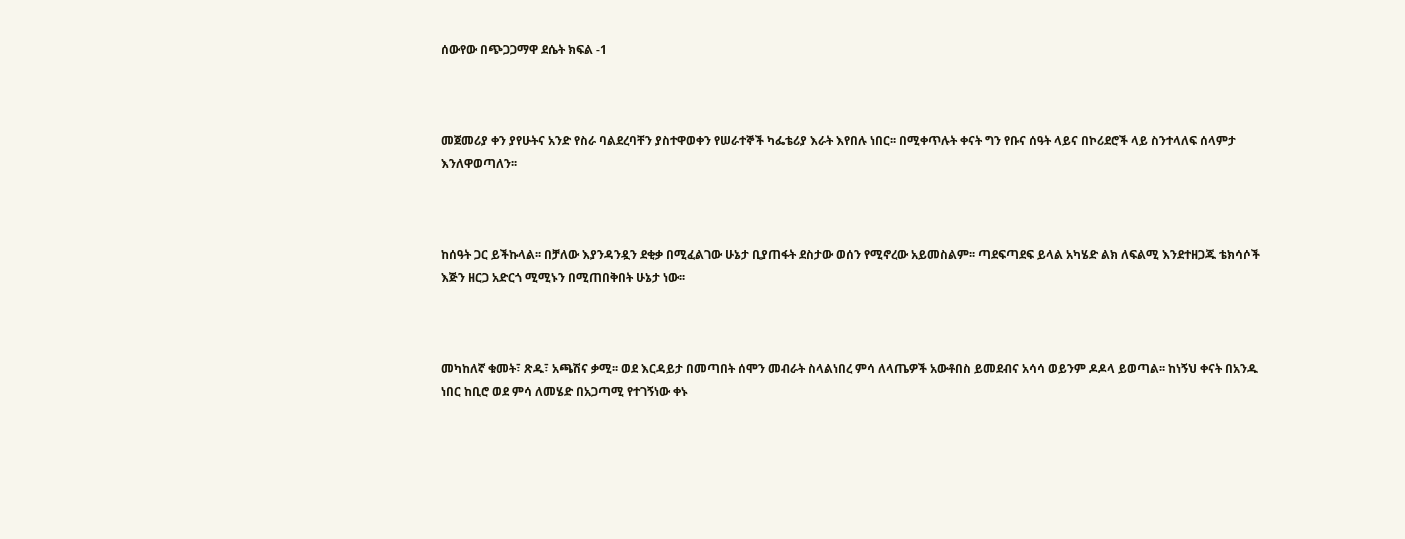ሰውየው በጭጋጋማዋ ደሴት ክፍል -1



መጀመሪያ ቀን ያየሁትና አንድ የስራ ባልደረባቸን ያስተዋወቀን የሠራተኞች ካፌቴሪያ እራት እየበሉ ነበር፡፡ በሚቀጥሉት ቀናት ግን የቡና ሰዓት ላይና በኮሪደሮች ላይ ስንተላለፍ ሰላምታ እንለዋወጣለን፡፡



ከሰዓት ጋር ይችኩላል፡፡ በቻለው እያንዳንዷን ደቂቃ በሚፈልገው ሁኔታ ቢያጠፋት ደስታው ወሰን የሚኖረው አይመስልም፡፡ ጣደፍጣደፍ ይላል አካሄድ ልክ ለፍልሚ እንደተዘጋጁ ቴክሳሶች እጅን ዘርጋ አድርጎ ሚሚኑን በሚጠበቅበት ሁኔታ ነው፡፡



መካከለኛ ቁመት፣ ጽዱ፣ አጫሽና ቃሚ፡፡ ወደ እርዳይታ በመጣበት ሰሞን መብራት ስላልነበረ ምሳ ለላጤዎች አውቶበስ ይመደብና አሳሳ ወይንም ዶዶላ ይወጣል፡፡ ከነኝህ ቀናት በአንዱ ነበር ከቢሮ ወደ ምሳ ለመሄድ በአጋጣሚ የተገኝነው ቀኑ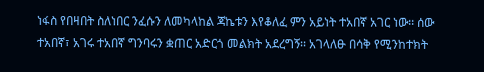ነፋስ የበዛበት ስለነበር ንፈሱን ለመካላከል ጃኬቱን እየቆለፈ ምን አይነት ተአበኛ አገር ነው፡፡ ሰው ተአበኛ፣ አገሩ ተአበኛ ግንባሩን ቋጠር አድርጎ መልክት አደረግኝ፡፡ አገላለፁ በሳቅ የሚንከተክት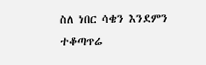ስለ ነበር ሳቄን እንደምን ተቆጣጥሬ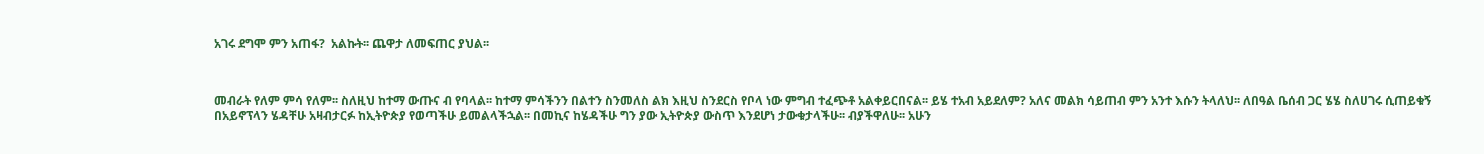አገሩ ደግሞ ምን አጠፋ?  አልኩት፡፡ ጨዋታ ለመፍጠር ያህል፡፡



መብራት የለም ምሳ የለም፡፡ ስለዚህ ከተማ ውጡና ብ የባላል፡፡ ከተማ ምሳችንን በልተን ስንመለስ ልክ እዚህ ስንደርስ የቦላ ነው ምግብ ተፈጭቶ አልቀይርበናል፡፡ ይሄ ተአብ አይደለም? አለና መልክ ሳይጠብ ምን አንተ እሱን ትላለህ፡፡ ለበዓል ቤሰብ ጋር ሄሄ ስለሀገሩ ሲጠይቁኝ በአይኖፕላን ሄዳቸሁ አዛብታርፉ ከኢትዮጵያ የወጣችሁ ይመልላችኋል፡፡ በመኪና ከሄዳችሁ ግን ያው ኢትዮጵያ ውስጥ እንደሆነ ታውቁታላችሁ፡፡ ብያችዋለሁ፡፡ አሁን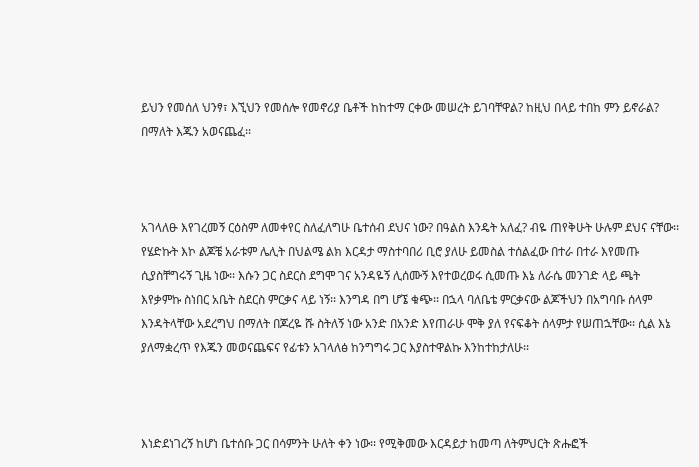ይህን የመሰለ ህንፃ፣ እኚህን የመሰሎ የመኖሪያ ቤቶች ከከተማ ርቀው መሠረት ይገባቸዋል? ከዚህ በላይ ተበከ ምን ይኖራል? በማለት እጁን አወናጨፈ፡፡



አገላለፁ እየገረመኝ ርዕስም ለመቀየር ስለፈለግሁ ቤተሰብ ደህና ነው? በዓልስ እንዴት አለፈ? ብዬ ጠየቅሁት ሁሉም ደህና ናቸው፡፡ የሄድኩት እኮ ልጆቼ አራቱም ሌሊት በህልሜ ልክ እርዳታ ማስተባበሪ ቢሮ ያለሁ ይመስል ተሰልፈው በተራ በተራ እየመጡ ሲያስቸግሩኝ ጊዜ ነው፡፡ እሱን ጋር ስደርስ ደግሞ ገና አንዳዬኝ ሊሰሙኝ እየተወረወሩ ሲመጡ እኔ ለራሴ መንገድ ላይ ጫት እየቃምኩ ስነበር አቤት ስደርስ ምርቃና ላይ ነኝ፡፡ እንግዳ በግ ሆኜ ቁጭ፡፡ በኋላ ባለቤቴ ምርቃናው ልጆችህን በአግባቡ ሰላም እንዳትላቸው አደረግህ በማለት በጆረዬ ሹ ስትለኝ ነው አንድ በአንድ እየጠራሁ ሞቅ ያለ የናፍቆት ሰላምታ የሠጠኋቸው፡፡ ሲል እኔ ያለማቋረጥ የእጁን መወናጨፍና የፊቱን አገላለፅ ከንግግሩ ጋር እያስተዋልኩ እንከተከታለሁ፡፡



እነድደነገረኝ ከሆነ ቤተሰቡ ጋር በሳምንት ሁለት ቀን ነው፡፡ የሚቅመው እርዳይታ ከመጣ ለትምህርት ጽሑፎች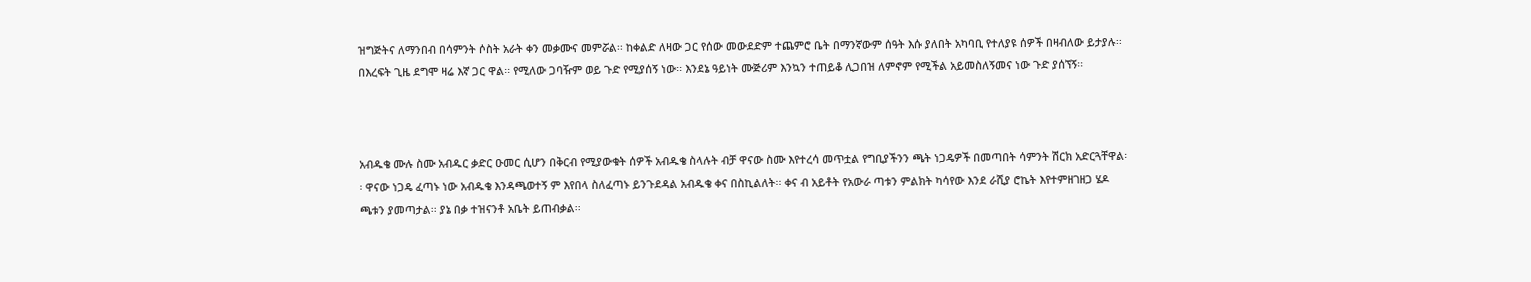ዝግጅትና ለማንበብ በሳምንት ሶስት አራት ቀን መቃሙና መምሯል፡፡ ከቀልድ ለዛው ጋር የሰው መውደድም ተጨምሮ ቤት በማንኛውም ሰዓት እሱ ያለበት አካባቢ የተለያዩ ሰዎች በዛብለው ይታያሉ፡፡ በእረፍት ጊዜ ደግሞ ዛሬ እኛ ጋር ዋል፡፡ የሚለው ጋባዥም ወይ ጉድ የሚያሰኝ ነው፡፡ እንደኔ ዓይነት ሙጅሪም እንኳን ተጠይቆ ሊጋበዝ ለምኖም የሚችል አይመስለኝመና ነው ጉድ ያሰኘኝ፡፡



አብዱቄ ሙሉ ስሙ አብዱር ቃድር ዑመር ሲሆን በቅርብ የሚያውቁት ሰዎች አብዱቄ ስላሉት ብቻ ዋናው ስሙ እየተረሳ መጥቷል የግቢያችንን ጫት ነጋዴዎች በመጣበት ሳምንት ሽርክ አድርጓቸዋል፡፡ ዋናው ነጋዴ ፈጣኑ ነው አብዱቄ እንዳጫወተኝ ም እየበላ ስለፈጣኑ ይንጉደዳል አብዱቄ ቀና በስኪልለት፡፡ ቀና ብ አይቶት የአውራ ጣቱን ምልክት ካሳየው እንደ ራሺያ ሮኬት እየተምዘገዘጋ ሄዶ ጫቱን ያመጣታል፡፡ ያኔ በቃ ተዝናንቶ አቤት ይጠብቃል፡፡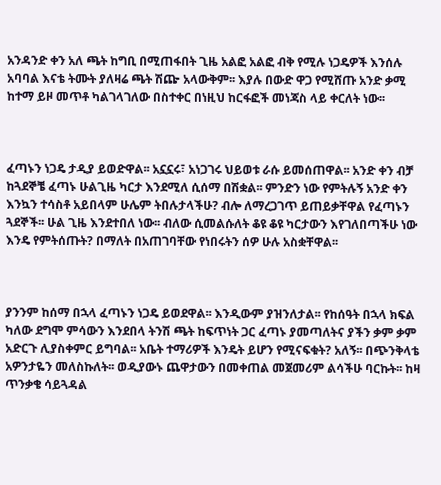አንዳንድ ቀን አለ ጫት ከግቢ በሚጠፋበት ጊዜ አልፎ አልፎ ብቅ የሚሉ ነጋዴዎች እንሰሉ አባባል እናቴ ትሙት ያለዛሬ ጫት ሽጬ አላውቅም፡፡ እያሉ በውድ ዋጋ የሚሸጡ አንድ ቃሚ ከተማ ይዞ መጥቶ ካልገላገለው በስተቀር በነዚህ ከርፋፎች መነጃስ ላይ ቀርለት ነው፡፡



ፈጣኑን ነጋዴ ታዲያ ይወድዋል፡፡ አኗኗሩ፣ አነጋገሩ ህይወቱ ራሱ ይመሰጠዋል፡፡ አንድ ቀን ብቻ ከጓደኞቼ ፈጣኑ ሁልጊዜ ካርታ እንደሚለ ሲሰማ በሽቋል፡፡ ምንድን ነው የምትሉኝ አንድ ቀን እንኳን ተሳስቶ አይበላም ሁሌም ትበሉታላችሁ? ብሎ ለማረጋገጥ ይጠይቃቸዋል የፈጣኑን ጓደኞች፡፡ ሁል ጊዜ እንደተበለ ነው፡፡ ብለው ሲመልሱለት ቆዩ ቆዩ ካርታውን እየገለበጣችሁ ነው እንዴ የምትሰጡት? በማለት በአጠገባቸው የነበሩትን ሰዎ ሁሉ አስቋቸዋል፡፡



ያንንም ከሰማ በኋላ ፈጣኑን ነጋዴ ይወደዋል፡፡ እንዲውም ያዝንለታል፡፡ የከሰዓት በኋላ ክፍል ካለው ደግሞ ምሳውን እንደበላ ትንሽ ጫት ከፍጥነት ጋር ፈጣኑ ያመጣለትና ያችን ቃም ቃም አድርጉ ሊያስቀምር ይግባል፡፡ አቤት ተማሪዎች እንዴት ይሆን የሚናፍቁት? አለኝ፡፡ በጭንቅላቴ አዎንታዬን መለስኩለት፡፡ ወዲያውኑ ጨዋታውን በመቀጠል መጀመሪም ልሳችሁ ባርኩት፡፡ ከዛ ጥንቃቄ ሳይጓዳል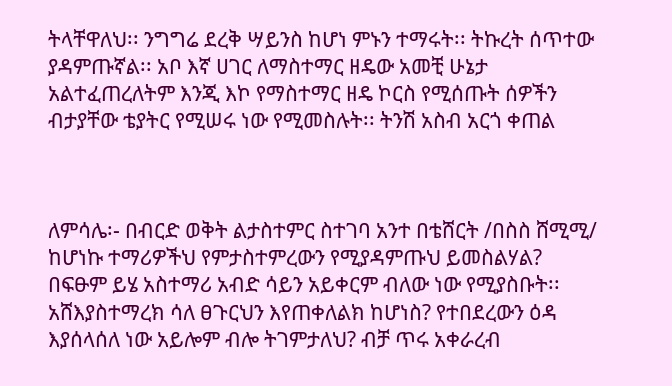ትላቸዋለህ፡፡ ንግግሬ ደረቅ ሣይንስ ከሆነ ምኑን ተማሩት፡፡ ትኩረት ሰጥተው ያዳምጡኛል፡፡ አቦ እኛ ሀገር ለማስተማር ዘዴው አመቺ ሁኔታ አልተፈጠረለትም እንጂ እኮ የማስተማር ዘዴ ኮርስ የሚሰጡት ሰዎችን ብታያቸው ቴያትር የሚሠሩ ነው የሚመስሉት፡፡ ትንሽ አስብ አርጎ ቀጠል



ለምሳሌ፡- በብርድ ወቅት ልታስተምር ስተገባ አንተ በቴሸርት /በስስ ሸሚሚ/ ከሆነኩ ተማሪዎችህ የምታስተምረውን የሚያዳምጡህ ይመስልሃል? በፍፁም ይሄ አስተማሪ አብድ ሳይን አይቀርም ብለው ነው የሚያስቡት፡፡ አሸእያስተማረክ ሳለ ፀጉርህን እየጠቀለልክ ከሆነስ? የተበደረውን ዕዳ እያሰላሰለ ነው አይሎም ብሎ ትገምታለህ? ብቻ ጥሩ አቀራረብ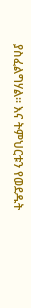ያስፈልግሃል፡፡ እና ትምህርቱን የወደዱት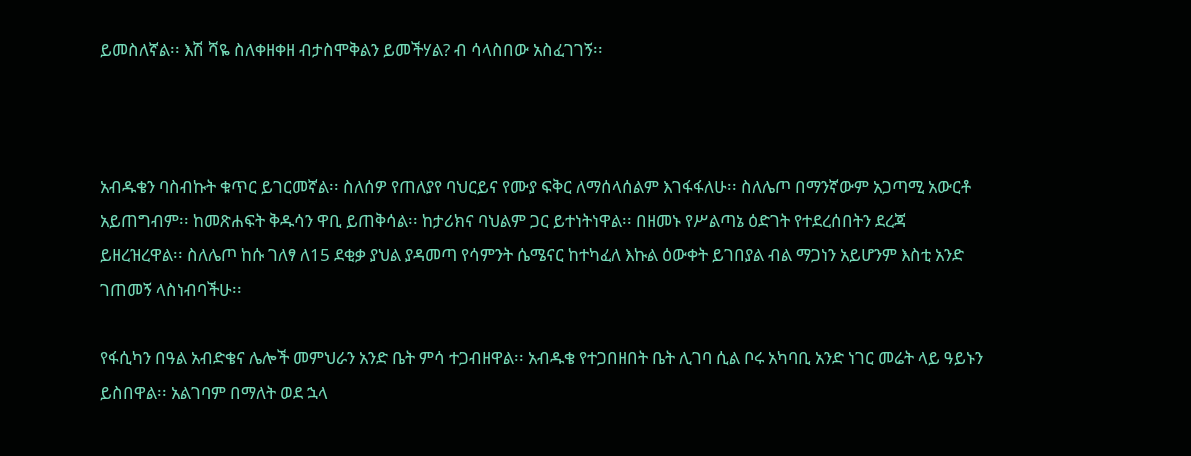ይመስለኛል፡፡ እሽ ሻዬ ስለቀዘቀዘ ብታስሞቅልን ይመችሃል? ብ ሳላስበው አስፈገገኝ፡፡



አብዱቄን ባስብኩት ቁጥር ይገርመኛል፡፡ ስለሰዎ የጠለያየ ባህርይና የሙያ ፍቅር ለማሰላሰልም እገፋፋለሁ፡፡ ስለሌጦ በማንኛውም አጋጣሚ አውርቶ አይጠግብም፡፡ ከመጽሐፍት ቅዱሳን ዋቢ ይጠቅሳል፡፡ ከታሪክና ባህልም ጋር ይተነትነዋል፡፡ በዘመኑ የሥልጣኔ ዕድገት የተደረሰበትን ደረጃ ይዘረዝረዋል፡፡ ስለሌጦ ከሱ ገለፃ ለ15 ደቂቃ ያህል ያዳመጣ የሳምንት ሴሜናር ከተካፈለ እኩል ዕውቀት ይገበያል ብል ማጋነን አይሆንም እስቲ አንድ ገጠመኝ ላስነብባችሁ፡፡

የፋሲካን በዓል አብድቄና ሌሎች መምህራን አንድ ቤት ምሳ ተጋብዘዋል፡፡ አብዱቄ የተጋበዘበት ቤት ሊገባ ሲል ቦሩ አካባቢ አንድ ነገር መሬት ላይ ዓይኑን ይስበዋል፡፡ አልገባም በማለት ወደ ኋላ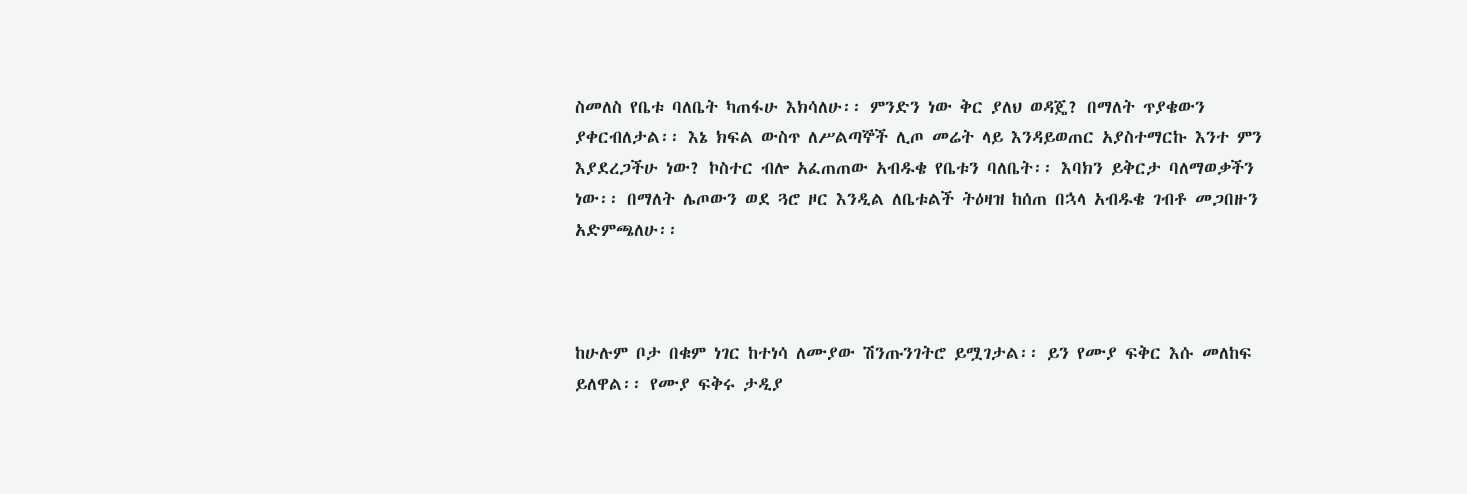ስመለስ የቤቱ ባለቤት ካጠፋሁ እክሳለሁ፡፡ ምንድን ነው ቅር ያለህ ወዳጄ? በማለት ጥያቄውን ያቀርብለታል፡፡ እኔ ክፍል ውስጥ ለሥልጣኞች ሊጦ መሬት ላይ እንዳይወጠር አያስተማርኩ እንተ ምን እያደረጋችሁ ነው? ኮስተር ብሎ አፈጠጠው አብዱቄ የቤቱን ባለቤት፡፡ እባክን ይቅርታ ባለማወቃችን ነው፡፡ በማለት ሌጦውን ወደ ጓሮ ዞር እንዲል ለቤቱልች ትዕዛዝ ከሰጠ በኋላ አብዱቄ ገብቶ መጋበዙን አድምጫለሁ፡፡



ከሁሉም ቦታ በቁም ነገር ከተነሳ ለሙያው ሽንጡንገትሮ ይሟገታል፡፡ ይን የሙያ ፍቅር እሱ መለከፍ ይለዋል፡፡ የሙያ ፍቅሩ ታዲያ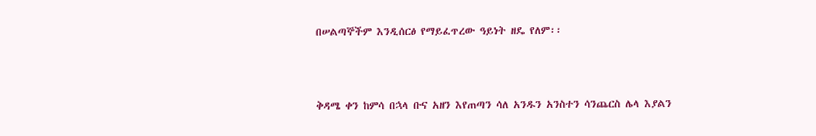በሠልጣኞችም እንዲሰርፅ የማይፈጥረው ዓይነት ዘዴ የለም፡፡



ቅዳሜ ቀን ከምሳ በኋላ ቡና አዘን እየጠጣን ሳለ አንዱን አንስተን ሳንጨርስ ሌላ እያልን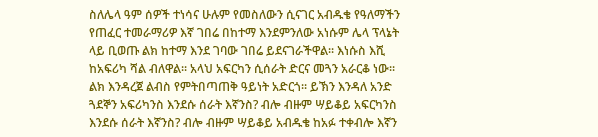ስለሌላ ዓም ሰዎች ተነሳና ሁሉም የመስለውን ሲናገር አብዱቄ የዓለማችን የጠፈር ተመራማሪዎ እኛ ገበሬ በከተማ እንደምንለው አነሱም ሌላ ፕላኔት ላይ ቢወጡ ልክ ከተማ እንደ ገባው ገበሬ ይደናገራችዋል፡፡ እነሱስ እሺ ከአፍሪካ ሻል ብለዋል፡፡ አላህ አፍርካን ሲሰራት ድርና መጓን አራርቆ ነው፡፡ ልክ እንዳረጀ ልብስ የምትበጣጠቅ ዓይነት አድርጎ፡፡ ይኽን እንዳለ አንድ ጓደኞን አፍሪካንስ እንደሱ ሰራት እኛንስ? ብሎ ብዙም ሣይቆይ አፍርካንስ እንደሱ ሰራት እኛንስ? ብሎ ብዙም ሣይቆይ አብዱቄ ከአፉ ተቀብሎ እኛን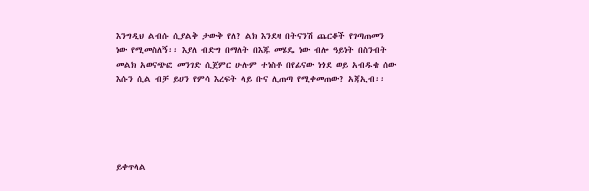እንግዲህ ልብሱ ሲያልቅ ታውቅ የለ? ልክ እንደዛ በትናንሽ ጨርቆች የገጣጠመን ነው የሚመስለኝ፡፡ እያለ ብድግ በማለት በእጁ መሄዴ ነው ብሎ ዓይነት በስንብት መልክ አወናጭፎ መንገድ ሲጀምር ሁሉም ተነስቶ በየፊናው ነጎደ ወይ አብዱቄ ሰው እሱን ሲል ብቻ ይሀን የምሳ እረፍት ላይ ቡና ሊጠጣ የሚቀመጠው? አጃኢብ፡፡





ይቀጥላል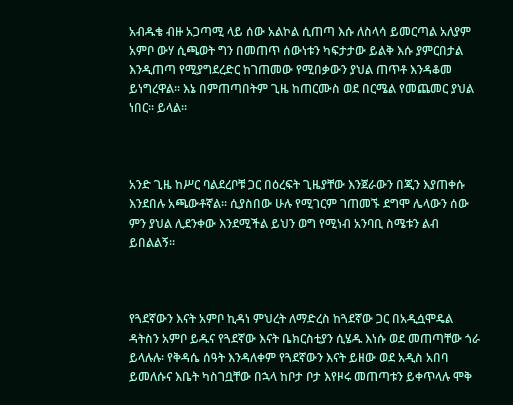አብዱቄ ብዙ አጋጣሚ ላይ ሰው አልኮል ሲጠጣ እሱ ለስላሳ ይመርጣል አለያም አምቦ ውሃ ሲጫወት ግን በመጠጥ ሰውነቱን ካፍታታው ይልቅ እሱ ያምርበታል እንዲጠጣ የሚያግደረድር ከገጠመው የሚበቃውን ያህል ጠጥቶ እንዳቆመ ይነግረዋል፡፡ እኔ በምጠጣበትም ጊዜ ከጠርሙስ ወደ በርሜል የመጨመር ያህል ነበር፡፡ ይላል፡፡



አንድ ጊዜ ከሥር ባልደረቦቹ ጋር በዕረፍት ጊዜያቸው እንጀራውን በጂን እያጠቀሱ እንደበሉ አጫውቶኛል፡፡ ሲያስበው ሁሉ የሚገርም ገጠመኙ ደግሞ ሌላውን ሰው ምን ያህል ሊደንቀው እንደሚችል ይህን ወግ የሚነብ አንባቢ ስሜቱን ልብ ይበልልኝ፡፡



የጓደኛውን እናት አምቦ ኪዳነ ምህረት ለማድረስ ከጓደኛው ጋር በአዲሷሞዴል ዳትስን አምቦ ይዱና የጓደኛው እናት ቤክርስቲያን ሲሄዱ እነሱ ወደ መጠጣቸው ጎራ ይላሉሉ፡ የቅዳሴ ሰዓት እንዳለቀም የጓደኛውን እናት ይዘው ወደ አዲስ አበባ ይመለሱና እቤት ካስገቧቸው በኋላ ከቦታ ቦታ እየዞሩ መጠጣቱን ይቀጥላሉ ሞቅ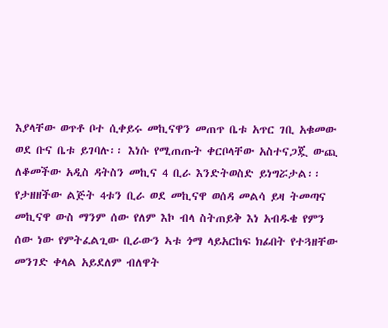እያላቸው ወጥቶ ቦተ ሲቀይሩ መኪናዋን መጠጥ ቤቱ አጥር ገቢ አቁመው ወደ ቡና ቤቱ ይገባሉ፡፡ እነሱ የሚጠጡት ቀርቦላቸው አስተናጋጇ ውጪ ለቆመችው አዲስ ዳትስን መኪና 4 ቢራ እንድትወስድ ይነግሯታል፡፡ የታዘዘችው ልጅት 4ቱን ቢራ ወደ መኪናዋ ወሰዳ መልሳ ይዛ ትመጣና መኪናዋ ውስ ማንም ሰው የለም እኮ ብላ ስትጠይቅ እነ አብዱቄ የምን ሰው ነው የምትፈልጊው ቢራውን ኣቱ ጎማ ላይአርከፍ ክፊበት የተጓዘቸው መንገድ ቀላል አይደለም ብለዋት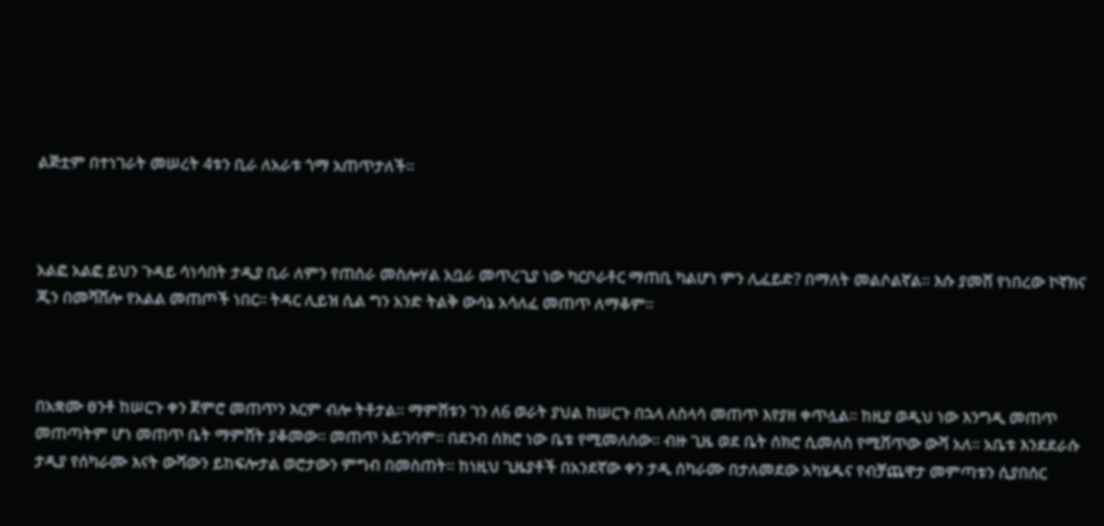ልጅቷም በተነገራት መሠረት 4ቱን ቢራ ለአራቱ ጎማ አጠጥታለች፡፡



አልፎ አልፎ ይህን ጉዳይ ሳነሳበት ታዲያ ቢራ ለምን የጠሰራ መስሎሃል አቧራ መጥረጊያ ነው ካርቦራቶር ማጠቢ ካልሆነ ምን ሊፈይድ? በማለት መልሶልኛል፡፡ እሱ ያመሸ የነበረው ኮኛክና ጂን በመሻሸሎ የአልል መጠጦች ነበር፡፡ ትዳር ሊይዝ ሲል ግን አንድ ትልቅ ውሳኔ አሳለፈ መጠጥ ለማቆም፡፡



በአቋሙ ፀንቶ ከሠርጉ ቀን ጀምሮ መጠጥን እርም ብሎ ትቶታል፡፡ ማምሸቱን ገን ለ6 ወራት ያህል ከሠርጉ በኋላ ለስላሳ መጠጥ እየያዘ ቀጥሏል፡፡ ከዚያ ወዲህ ነው እንግዲ መጠጥ መጠጣትም ሆነ መጠጥ ቤት ማምሸት ያቆመው፡፡ መጠጥ አይገባም፡፡ በደንብ ሰክሮ ነው ቤቱ የሚመለሰው፡፡ ብዙ ጊዜ ወደ ቤት ሰክሮ ሲመለስ የሚሸጥው ውሻ አለ፡፡ አቤቱ እንደደራሱ ታዲያ የሰካራሙ እናት ውሻውን ይከፍሎታል ወሮታውን ምግብ በመስጠት፡፡ ከነዚህ ጊዜያቶች በአንደኛው ቀን ታዲ ሰካራሙ በታለመደው አካሄዱና የብቻጨዋታ መምጣቱን ሲያበሰር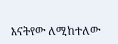እናትየው ለሚከተለው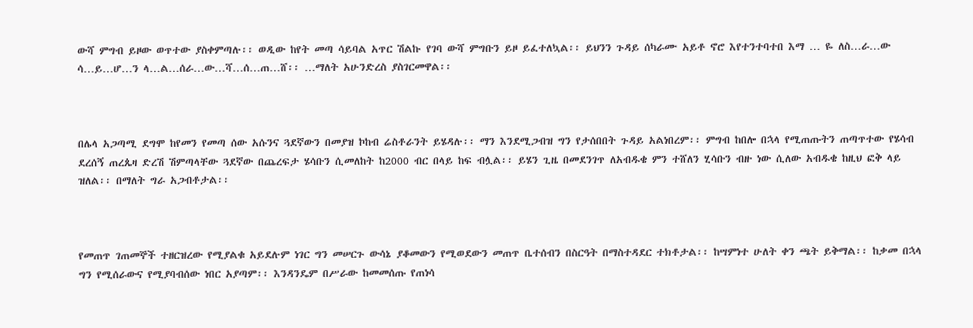ውሻ ምግብ ይዞው ወጥተው ያስቀምጣሉ፡፡ ወዲው ከየት መጣ ሳይባል አጥር ሽልኩ የገባ ውሻ ምግቡን ይዞ ይፈተለኳል፡፡ ይህንን ጉዳይ ሰካራሙ አይቶ ኖሮ እየተንተባተበ እማ … ዬ ለስ…ራ…ው ሳ…ይ…ሆ…ን ላ…ል…ሰራ…ው…ሻ…ሰ…ጠ…ሸ፡፡ …ማለት አሁንድረስ ያስገርመዋል፡፡



በሌላ አጋጣሚ ደግሞ ከየመን የመጣ ሰው አሱንና ጓደኛውን በመያዝ ኮከብ ሬስቶራንት ይሄዳሉ፡፡ ማን እንደሚጋብዝ ግን የታሰበበት ጉዳይ አልነበረም፡፡ ምግብ ከበሎ በኋላ የሚጠጡትን ጠጣጥተው የሄሳብ ደረሰኝ ጠረጴዛ ድረሽ ሽምጣላቸው ጓደኛው በጨረፍታ ሄሳቡን ሲመለከት ከ2000 ብር በላይ ከፍ ብሏል፡፡ ይሄን ጊዜ በመደንገጥ ለአብዱቄ ምን ተሸለን ሂሳቡን ብዙ ነው ሲለው አብዱቄ ከዚህ ፎቅ ላይ ዝለል፡፡ በማለት ግራ አጋብቶታል፡፡



የመጠጥ ገጠመኞች ተዘርዝረው የሚያልቁ አይደሉም ነገር ግን መሠርጉ ውሳኔ ያቆመውን የሚወደውን መጠጥ ቤተሰብን በስርዓት በማስተዳደር ተክቶታል፡፡ ከሣምነተ ሁለት ቀን ጫት ይቅማል፡፡ ከቃመ በኋላ ግን የሚሰራውና የሚያባብሰው ነበር አያጣም፡፡ እንዳንዴም በሥራው ከመመሰጡ የጠነሳ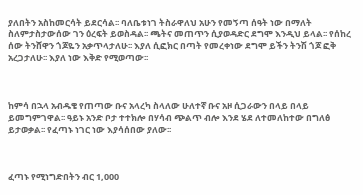ያለበትን አስከመርሳት ይደርሳል፡፡ ባለቤቱነገ ትስራዋለህ አሁን የመኝጣ ሰዓት ነው በማለት ስለምታስታውሰው ገን ዕረፍት ይወስዳል፡፡ ጫትና መጠጥን ሲያወዳድር ደግሞ እንዲህ ይላል፡፡ የሰከረ ሰው ትንሸዋን ጎጆዬን አቃጥላታለሁ፡፡ እያለ ሲፎክር በጣት የመረቀነው ደግሞ ይችን ትንሽ ጎጆ ፎቅ አረጋታለሁ፡፡ እያለ ነው እቅድ የሚወጣው፡፡



ከምሳ በኋላ አብዱቄ የጠጣው ቡና አላረካ ስላለው ሁለተኛ ቡና አዞ ሲጋራውን በላይ በላይ ይመግምገዋል፡፡ ዓይኑ አንድ ቦታ ተተክሎ በሃሳብ ጭልጥ ብሎ እንደ ሄደ ለተመለከተው በግለፅ ይታወቃል፡፡ የፈጣኑ ነገር ነው እያሳሰበው ያለው፡፡



ፈጣኑ የሚነግድበትን ብር 1,000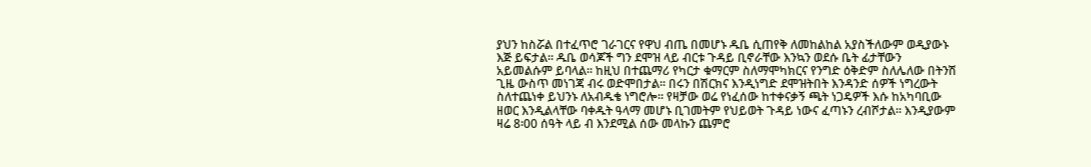ያህን ከስሯል በተፈጥሮ ገራገርና የዋህ ብጤ በመሆኑ ዱቤ ሲጠየቅ ለመከልከል አያስችለውም ወዲያውኑ እጅ ይፍታል፡፡ ዱቤ ወሳጆች ግን ደሞዝ ላይ ብርቱ ጉዳይ ቢኖራቸው እንኳን ወደሱ ቤት ፊታቸውን አይመልሱም ይባላል፡፡ ከዚህ በተጨማሪ የካርታ ቁማርም ስለማሞካክርና የንግድ ዕቅድም ስለሌለው በትንሽ ጊዜ ውስጥ መነገጃ ብሩ ወድሞበታል፡፡ በሩን በሽርክና እንዲነግድ ደሞዝትበት እንዳንድ ሰዎች ነግረውት ስለተጨነቀ ይህንኑ ለአብዱቄ ነግሮሎ፡፡ የዛቻው ወሬ የነፈሰው ከተቀናቃኝ ጫት ነጋዴዎች እሱ ከአካባቢው ዘወር እንዲልላቸው ባቀዱት ዓላማ መሆኑ ቢገመትም የህይወት ጉዳይ ነውና ፈጣኑን ረብሾታል፡፡ እንዲያውም ዛሬ 8፡00 ሰዓት ላይ ብ እንደሚል ሰው መላኩን ጨምሮ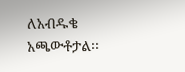ለአብዱቄ አጫውቶታል፡፡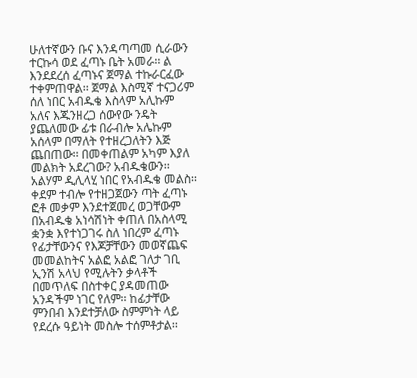ሁለተኛውን ቡና እንዳጣጣመ ሲራውን ተርኩሳ ወደ ፈጣኑ ቤት አመራ፡፡ ል እንደደረሰ ፈጣኑና ጀማል ተኩራርፈው ተቀምጠዋል፡፡ ጀማል እስሚኛ ተናጋሪም ሰለ ነበር አብዱቄ እስላም አሊኩም አለና እጁንዘረጋ ሰውየው ንዴት ያጨለመው ፊቱ በራብሎ አሌኩም አሰላም በማለት የተዘረጋለትን እጅ ጨበጠው፡፡ በመቀጠልም አካም እያለ መልክት አደረገው? አብዱቄውን፡፡ አልሃም ዲሊላሂ ነበር የአብዱቄ መልስ፡፡ ቀደም ተብሎ የተዘጋጀውን ጣት ፈጣኑ ፎቶ መቃም እንደተጀመረ ወጋቸውም በአብዱቄ አነሳሽነት ቀጠለ በአስላሚ ቋንቋ እየተነጋገሩ ስለ ነበረም ፈጣኑ የፊታቸውንና የእጆቻቸውን መወኛጨፍ መመልከትና አልፎ አልፎ ገለታ ገቢ ኢንሽ አላህ የሚሉትን ቃላቶች በመጥለፍ በስተቀር ያዳመጠው አንዳችም ነገር የለም፡፡ ከፊታቸው ምንበብ እንደተቻለው ስምምነት ላይ የደረሱ ዓይነት መስሎ ተሰምቶታል፡፡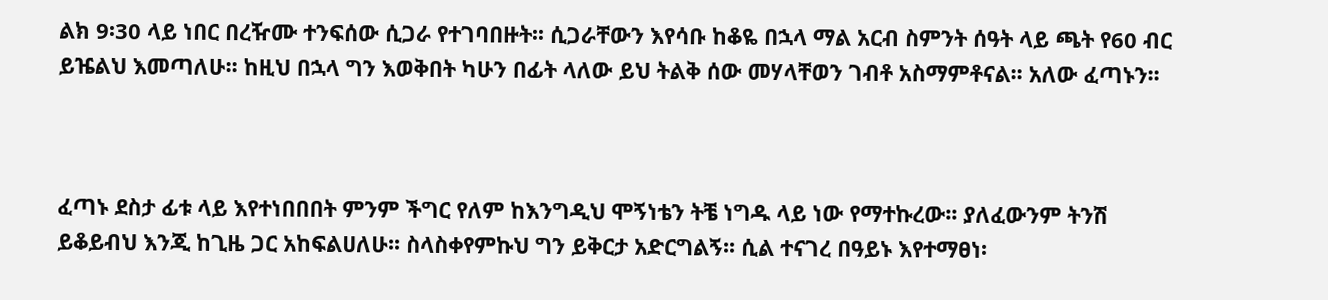ልክ 9፡30 ላይ ነበር በረዥሙ ተንፍሰው ሲጋራ የተገባበዙት፡፡ ሲጋራቸውን እየሳቡ ከቆዬ በኋላ ማል አርብ ስምንት ሰዓት ላይ ጫት የ60 ብር ይዤልህ እመጣለሁ፡፡ ከዚህ በኋላ ግን እወቅበት ካሁን በፊት ላለው ይህ ትልቅ ሰው መሃላቸወን ገብቶ አስማምቶናል፡፡ አለው ፈጣኑን፡፡



ፈጣኑ ደስታ ፊቱ ላይ እየተነበበበት ምንም ችግር የለም ከእንግዲህ ሞኝነቴን ትቼ ነግዱ ላይ ነው የማተኩረው፡፡ ያለፈውንም ትንሽ ይቆይብህ እንጂ ከጊዜ ጋር አከፍልሀለሁ፡፡ ስላስቀየምኩህ ግን ይቅርታ አድርግልኝ፡፡ ሲል ተናገረ በዓይኑ እየተማፀነ፡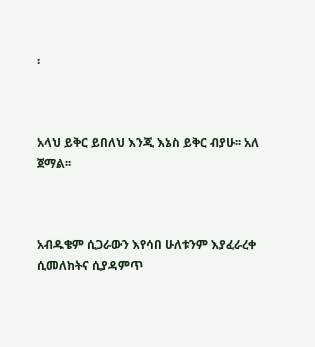፡



አላህ ይቅር ይበለህ እንጂ እኔስ ይቅር ብያሁ፡፡ አለ ጀማል፡፡



አብዱቄም ሲጋራውን እየሳበ ሁለቱንም እያፈራረቀ ሲመለከትና ሲያዳምጥ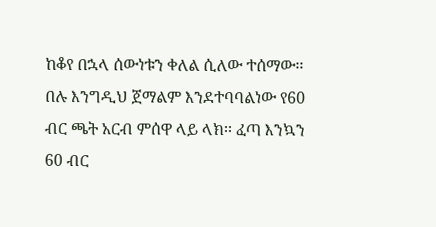ከቆየ በኋላ ሰውነቱን ቀለል ሲለው ተሰማው፡፡ በሉ እንግዲህ ጀማልም እንደተባባልነው የ60 ብር ጫት አርብ ምሰዋ ላይ ላክ፡፡ ፈጣ እንኳን 60 ብር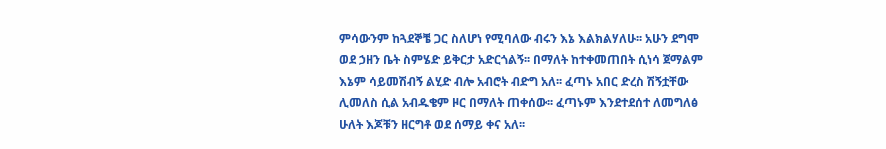ምሳውንም ከጓደኞቼ ጋር ስለሆነ የሚባለው ብሩን እኔ እልክልሃለሁ፡፡ አሁን ደግሞ ወደ ኃዘን ቤት ስምሄድ ይቅርታ አድርጎልኝ፡፡ በማለት ከተቀመጠበት ሲነሳ ጀማልም እኔም ሳይመሽብኝ ልሂድ ብሎ አብሮት ብድግ አለ፡፡ ፈጣኑ አበር ድረስ ሽኝቷቸው ሊመለስ ሲል አብዱቄም ዞር በማለት ጠቀሰው፡፡ ፈጣኑም እንደተደሰተ ለመግለፅ ሁለት እጆቹን ዘርግቶ ወደ ሰማይ ቀና አለ፡፡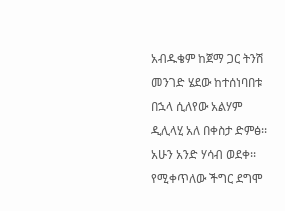አብዱቄም ከጀማ ጋር ትንሽ መንገድ ሄደው ከተሰነባበቱ በኋላ ሲለየው አልሃም ዲሊላሂ አለ በቀስታ ድምፅ፡፡ አሁን አንድ ሃሳብ ወደቀ፡፡ የሚቀጥለው ችግር ደግሞ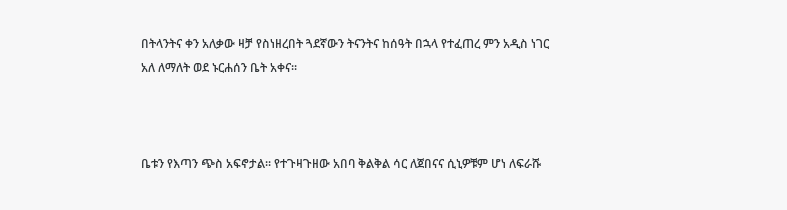በትላንትና ቀን አለቃው ዛቻ የስነዘረበት ጓደኛውን ትናንትና ከሰዓት በኋላ የተፈጠረ ምን አዲስ ነገር አለ ለማለት ወደ ኑርሐሰን ቤት አቀና፡፡



ቤቱን የእጣን ጭስ አፍኖታል፡፡ የተጉዛጉዘው አበባ ቅልቅል ሳር ለጀበናና ሲኒዎቹም ሆነ ለፍራሹ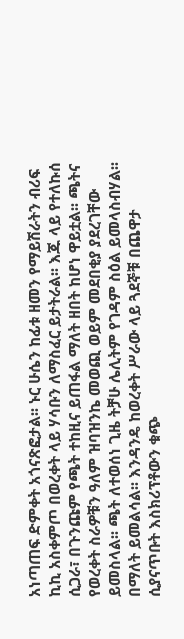አነጣጠፍ ድምቀት አጎናጽፎታል፡፡ ኑር ሁሴን ከፊቱ ዘመን የማይሽራትን ብሪፍ ኪኪ አስቀምጦ በወረቀት ላይ ሃሳቡን ለማስፈር ይታትራል፡፡ እጁ ላይ የተለኩሰ ሲጋራ፣ በጉንጩም የጫት ተከዚና ይጠፋል ማለት ዘበት ከሆነ ዋይቷል፡፡ ጫትና የወረቀት ስራዎቹን ዓለም ዝባዝንኬ መወጪ ወይም መደበቂያ ያደረገቸው ይመስላል፡፡ ጫት ለተወሰነ ጊዜ ትቻሁ ሌሊትም የገዳም ስዕል ይመላስብሃል፡፡ በማለት ይመልሳል፡፡ እንዳንዴ ከወረቀት ሥራው ላይ ጓደኞቹ በጨዋታ ሲያናጥቡት እስክሪፕቶውን ቁጭ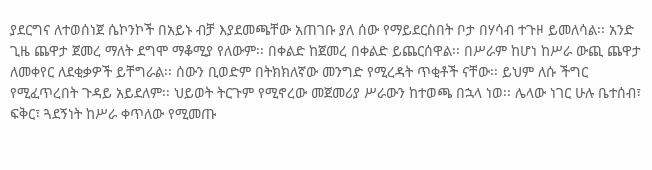ያደርግና ለተወሰነጀ ሴኮንኮች በአይኑ ብቻ እያደመጫቸው አጠገቡ ያለ ሰው የማይደርስበት ቦታ በሃሳብ ተጉዞ ይመለሳል፡፡ አንድ ጊዜ ጨዋታ ጀመረ ማለት ደግሞ ማቆሚያ የለውም፡፡ በቀልድ ከጀመረ በቀልድ ይጨርሰዋል፡፡ በሥራም ከሆነ ከሥራ ውጪ ጨዋታ ለመቀየር ለደቂቃዎች ይቸግራል፡፡ ሰውን ቢወድም በትክክለኛው መንግድ የሚረዳት ጥቂቶች ናቸው፡፡ ይህም ለሱ ችግር የሚፈጥረበት ጉዳይ አይደለም፡፡ ህይወት ትርጉም የሚኖረው መጀመሪያ ሥራውን ከተወጫ በኋላ ነወ፡፡ ሌላው ነገር ሁሉ ቤተሰብ፣ ፍቅር፣ ጓደኝነት ከሥራ ቀጥለው የሚመጡ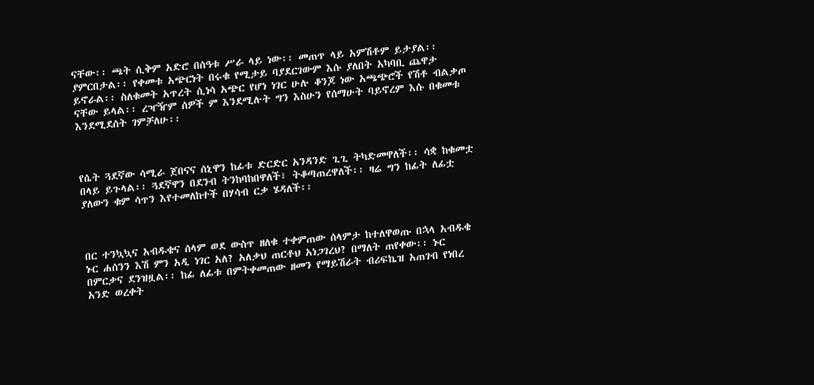ናቸው፡፡ ጫት ሲቅም አድሮ በሰዓቱ ሥራ ላይ ነው፡፡ መጠጥ ላይ አምሽቶም ይታያል፡፡ ያምርበታል፡፡ የቀመቱ አጭርነት በሩቁ የሚታይ ባያደርገውም እሱ ያለበት አካባቢ ጨዋታ ይኖራል፡፡ ስለቁመት አጥረት ሲነሳ አጭር የሆነ ነገር ሁሉ ቆንጆ ነው አጫጭሮች የሽቶ ብልቃጦ ናቸው ይላል፡፡ ረዣዥም ሰዎች ም እንደሚሉት ግን እስሁን የሰማሁት ባይኖረም እሱ በቁመቱ እንደሚደሰት ገምቻለሁ፡፡



የሴት ጓደኛው ሳሚራ ጀበናና ሰኒዋን ከፊቱ ድርድር አንዳንድ ጊጊ ትካድመዋለች፡፡ ሳቋ ከቁመቷ በላይ ይጉላል፡፡ ጓደኛዋን በደንብ ትንከባከበዋለች፣ ትቆጣጠረዋለች፡፡ ዛሬ ግን ከፊት ለፊቷ ያለውን ቁም ሳጥን እየተመለከተች በሃሳብ ርቃ ሄዳለች፡፡



በር ተንኳኳና አብዱቄና ሰላም ወደ ውስጥ ዘለቁ ተቀምጠው ሰላምታ ከተለዋወጡ በኋላ አብዱቄ ኑር ሐሰንን እሽ ምን አዲ ነገር አለ? አለቃህ ጠርቶህ አነጋገረህ? በማለት ጠየቀው፡፡ ኑር በምርቃና ደንዝዟል፡፡ ከፊ ለፊቱ በምትቀመጠው ዘመን የማይሽራት ብሪፍኬዝ አጠገብ የነበረ አንድ ወረቀት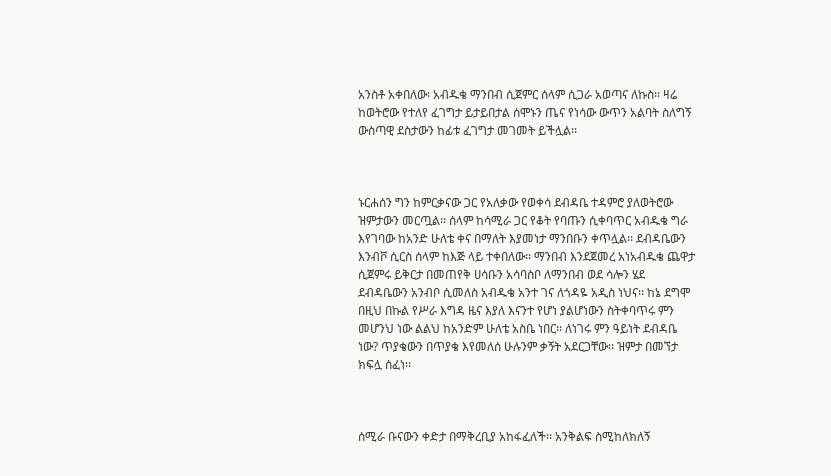አንስቶ አቀበለው፡ አብዱቄ ማንበብ ሲጀምር ሰላም ሲጋራ አወጣና ለኩስ፡፡ ዛሬ ከወትሮው የተለየ ፈገግታ ይታይበታል ሰሞኑን ጤና የነሳው ውጥን አልባት ስለግኝ ውስጣዊ ደስታውን ከፊቱ ፈገግታ መገመት ይችሏል፡፡



ኑርሐሰን ግን ከምርቃናው ጋር የአለቃው የወቀሳ ደብዳቤ ተዳምሮ ያለወትሮው ዝምታውን መርጧል፡፡ ሰላም ከሳሚራ ጋር የቆት የባጡን ሲቀባጥር አብዱቄ ግራ እየገባው ከአንድ ሁለቴ ቀና በማለት እያመነታ ማንበቡን ቀጥሏል፡፡ ደብዳቤውን እንብቮ ሲርስ ሰላም ከእጅ ላይ ተቀበለው፡፡ ማንበብ እንደጀመረ አነአብዱቄ ጨዋታ ሲጀምሩ ይቅርታ በመጠየቅ ሀሳቡን አሳባስቦ ለማንበብ ወደ ሳሎን ሄደ ደብዳቤውን አንብቦ ሲመለስ አብዱቄ አንተ ገና ለጎዳዬ አዲስ ነህና፡፡ ከኔ ደግሞ በዚህ በኩል የሥራ እግዳ ዜና እያለ እናንተ የሆነ ያልሆነውን ስትቀባጥሩ ምን መሆንህ ነው ልልህ ከአንድም ሁለቴ አስቤ ነበር፡፡ ለነገሩ ምን ዓይነት ደብዳቤ ነው? ጥያቄውን በጥያቄ እየመለሰ ሁሉንም ቃኝት አደርጋቸው፡፡ ዝምታ በመኘታ ክፍሏ ሰፈነ፡፡



ሰሚራ ቡናውን ቀድታ በማቅረቢያ አከፋፈለች፡፡ አንቅልፍ ስሚከለክለኝ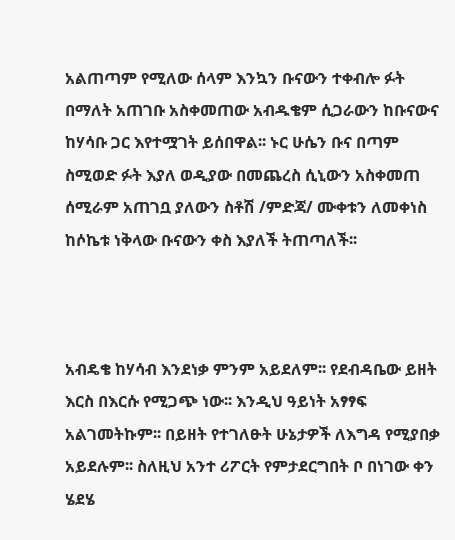አልጠጣም የሚለው ሰላም እንኳን ቡናውን ተቀብሎ ፉት በማለት አጠገቡ አስቀመጠው አብዱቄም ሲጋራውን ከቡናውና ከሃሳቡ ጋር እየተሟገት ይሰበዋል፡፡ ኑር ሁሴን ቡና በጣም ስሚወድ ፉት እያለ ወዲያው በመጨረስ ሲኒውን አስቀመጠ ሰሚራም አጠገቧ ያለውን ስቶሽ /ምድጃ/ ሙቀቱን ለመቀነስ ከሶኬቱ ነቅላው ቡናውን ቀስ እያለች ትጠጣለች፡፡



አብዴቄ ከሃሳብ እንደነቃ ምንም አይደለም፡፡ የደብዳቤው ይዘት እርስ በእርሱ የሚጋጭ ነው፡፡ እንዲህ ዓይነት አፃፃፍ አልገመትኩም፡፡ በይዘት የተገለፁት ሁኔታዎች ለእግዳ የሚያበቃ አይደሉም፡፡ ስለዚህ አንተ ሪፖርት የምታደርግበት ቦ በነገው ቀን ሄደሄ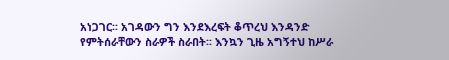አነጋገር፡፡ አገዳውን ግን እንደእረፍት ቆጥረህ እንዳንድ የምትሰራቸውን ስራዎች ስራበት፡፡ እንኳን ጊዜ አግኝተህ ከሥራ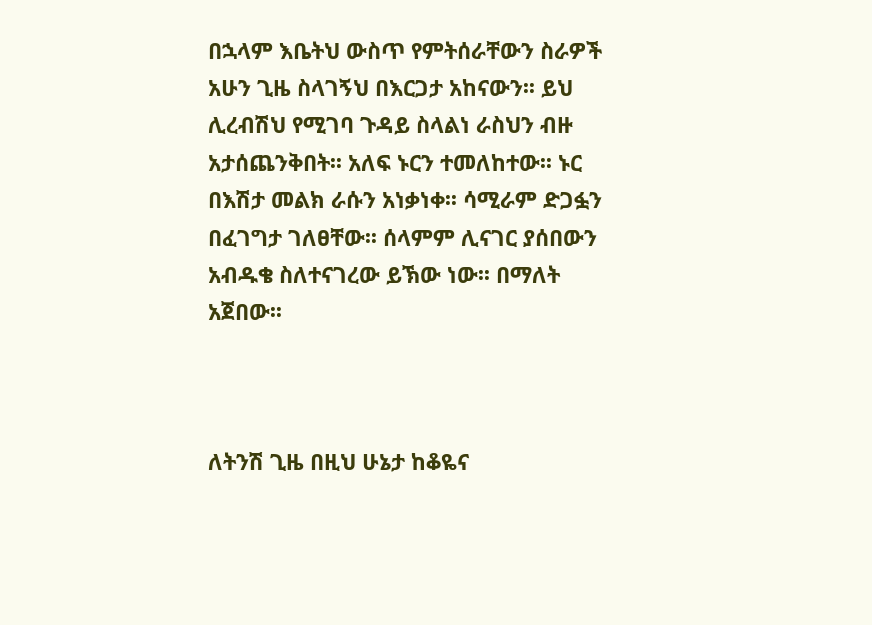በኋላም እቤትህ ውስጥ የምትሰራቸውን ስራዎች አሁን ጊዜ ስላገኝህ በእርጋታ አከናውን፡፡ ይህ ሊረብሽህ የሚገባ ጉዳይ ስላልነ ራስህን ብዙ አታሰጨንቅበት፡፡ አለፍ ኑርን ተመለከተው፡፡ ኑር በእሽታ መልክ ራሱን አነቃነቀ፡፡ ሳሚራም ድጋፏን በፈገግታ ገለፀቸው፡፡ ሰላምም ሊናገር ያሰበውን አብዱቄ ስለተናገረው ይኽው ነው፡፡ በማለት አጀበው፡፡



ለትንሽ ጊዜ በዚህ ሁኔታ ከቆዬና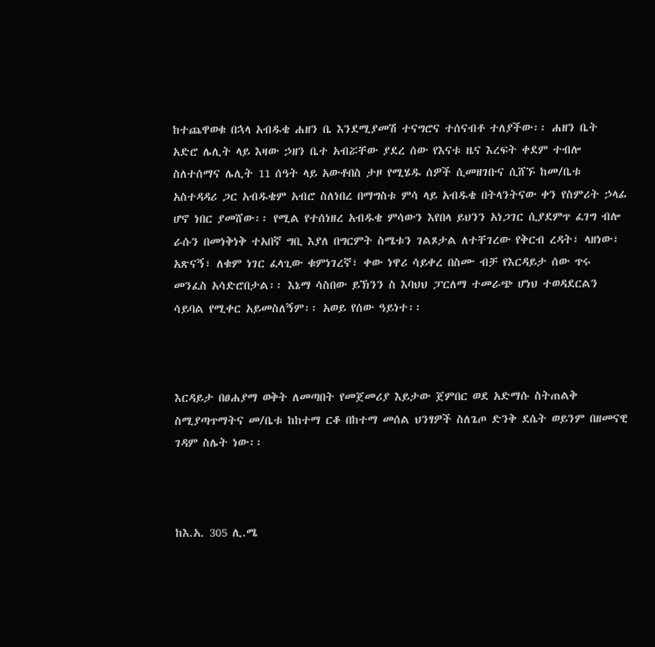ከተጨዋወቁ በኋላ አብዱቄ ሐዘን ቤ እንደሚያመሽ ተናግሮና ተሰናብቶ ተለያችው፡፡ ሐዘን ቤት አድሮ ሌሊት ላይ እዛው ኃዘን ቤተ አብሯቸው ያደረ ሰው የእናቱ ዜና እረፍት ቀደም ተብሎ ስለተሰማና ሌሊት 11 ሰዓት ላይ አውቶበስ ታዞ የሚሄዱ ሰዎች ሲመዘገቡና ሲሸኙ ከመ/ቤቱ አስተዳዳሪ ጋር አብዱቄም አብሮ ስለነበረ በማግስቱ ምሳ ላይ አብዱቄ በትላንትናው ቀን የስምሪት ኃላፊ ሆኖ ነበር ያመሸው፡፡ የሚል የተሰነዘረ አብዱቄ ምሳውን እየበላ ይህንን አነጋገር ሲያደምጥ ፈገግ ብሎ ራሱን በመነቅነቅ ተአበኛ ግቢ እያለ በግርምት ስሜቱን ገልጾታል ለተቸገረው የቅርብ ረዳት፣ ላዘነው፣ አጽናኝ፣ ለቁም ነገር ፈላጊው ቁምነገረኛ፣ ቀው ነዋሪ ሳይቀረ በስሙ ብቻ የእርዳይታ ሰው ጥሩ መንፈስ አሳድሮበታል፡፡ እኔማ ሳስበው ይኽንን ስ እባህህ ፓርለማ ተመራጭ ሆነህ ተወዳደርልን ሳይባል የሚቀር አይመስለኝም፡፡ አወይ የሰው ዓይነተ፡፡



እርዳይታ በፀሐያማ ወቅት ለመጣበት የመጀመሪያ እይታው ጀምበር ወደ አድማሱ ስትጠልቅ ስሚያጣጥማትና መ/ቤቱ ከከተማ ርቆ በከተማ መሰል ህንፃዎች ስለጌጦ ድንቅ ደሴት ወይንም በዘመናዊ ገዳም ስሌት ነው፡፡



ከእ.አ. 305 ሊ.ሜ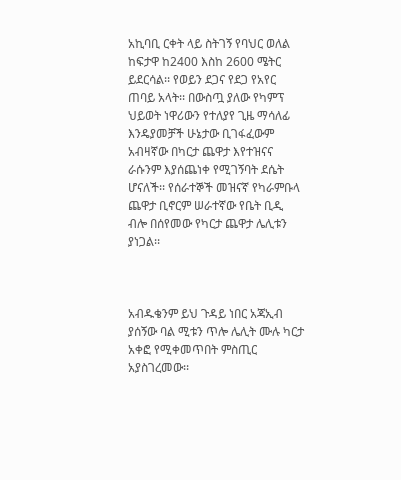አኪባቢ ርቀት ላይ ስትገኝ የባህር ወለል ከፍታዋ ከ2400 እስከ 2600 ሜትር ይደርሳል፡፡ የወይን ደጋና የደጋ የአየር ጠባይ አላት፡፡ በውስጧ ያለው የካምፕ ህይወት ነዋሪውን የተለያየ ጊዜ ማሳለፊ እንዴያመቻች ሁኔታው ቢገፋፈውም አብዛኛው በካርታ ጨዋታ እየተዝናና ራሱንም እያሰጨነቀ የሚገኝባት ደሴት ሆናለች፡፡ የሰራተኞች መዝናኛ የካራምቡላ ጨዋታ ቢኖርም ሠራተኛው የቤት ቢዲ ብሎ በሰየመው የካርታ ጨዋታ ሌሊቱን ያነጋል፡፡



አብዱቄንም ይህ ጉዳይ ነበር አጃኢብ ያሰኝው ባል ሚቱን ጥሎ ሌሊት ሙሉ ካርታ አቀፎ የሚቀመጥበት ምስጢር አያስገረመው፡፡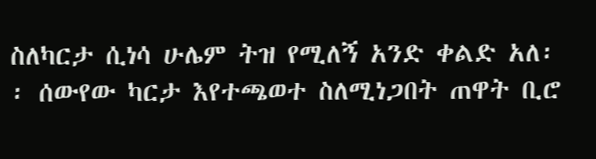ስለካርታ ሲነሳ ሁሌም ትዝ የሚለኝ አንድ ቀልድ አለ፡፡ ሰውየው ካርታ እየተጫወተ ስለሚነጋበት ጠዋት ቢሮ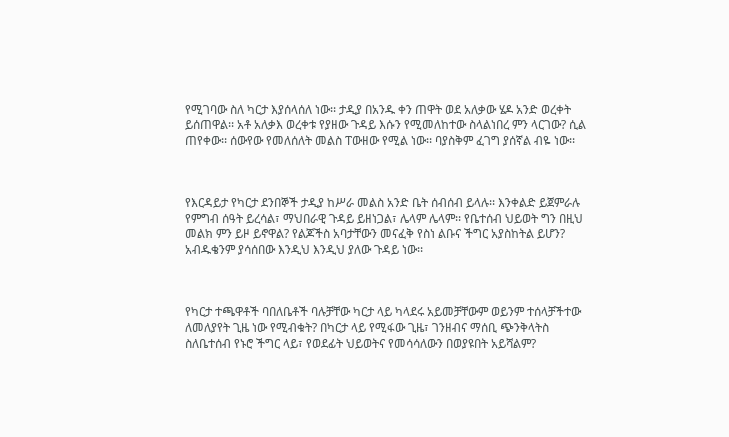የሚገባው ስለ ካርታ እያሰላሰለ ነው፡፡ ታዲያ በአንዱ ቀን ጠዋት ወደ አለቃው ሄዶ አንድ ወረቀት ይሰጠዋል፡፡ አቶ አለቃእ ወረቀቱ የያዘው ጉዳይ እሱን የሚመለከተው ስላልነበረ ምን ላርገው? ሲል ጠየቀው፡፡ ሰውየው የመለሰለት መልስ ፐውዘው የሚል ነው፡፡ ባያስቅም ፈገግ ያሰኛል ብዬ ነው፡፡



የእርዳይታ የካርታ ደንበኞች ታዲያ ከሥራ መልስ አንድ ቤት ሰብሰብ ይላሉ፡፡ እንቀልድ ይጀምራሉ የምግብ ሰዓት ይረሳል፣ ማህበራዊ ጉዳይ ይዘነጋል፣ ሌላም ሌላም፡፡ የቤተሰብ ህይወት ግን በዚህ መልክ ምን ይዞ ይኖዋል? የልጆችስ አባታቸውን መናፈቅ የስነ ልቡና ችግር አያስከትል ይሆን? አብዱቄንም ያሳሰበው እንዲህ እንዲህ ያለው ጉዳይ ነው፡፡



የካርታ ተጫዋቶች ባበለቤቶች ባሉቻቸው ካርታ ላይ ካላደሩ አይመቻቸውም ወይንም ተሰላቻችተው ለመለያየት ጊዜ ነው የሚብቁት? በካርታ ላይ የሚፋው ጊዜ፣ ገንዘብና ማሰቢ ጭንቅላትስ ስለቤተሰብ የኑሮ ችግር ላይ፣ የወደፊት ህይወትና የመሳሳለውን በወያዩበት አይሻልም?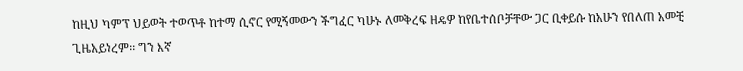ከዚህ ካምፕ ህይወት ተወጥቶ ከተማ ሲኖር የሚኝመውን ችግፈር ካሁኑ ለመቅረፍ ዘዴዎ ከየቤተሰቦቻቸው ጋር ቢቀይሱ ከአሁን የበለጠ አመቺ ጊዜአይነረም፡፡ ግን እኛ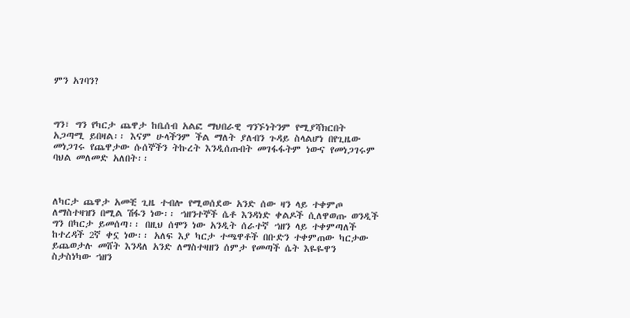ምን አገባን?



ግን፣ ግን የካርታ ጨዋታ ከቤሰብ አልፎ ማህበራዊ ግንኙነትንም የሚያሻክርበት አጋጣሚ ይበዛል፡፡ እናም ሁላችንም ችል ማለት ያለብን ጉዳይ ስላልሆነ በየጊዜው መነጋገሩ የጨዋታው ሱሰኞችን ትኩረት እንዲሰጡበት መገፋፋትም ነውና የመነጋገሩም ባህል መለመድ አለበት፡፡



ለካርታ ጨዋታ አመቺ ጊዜ ተብሎ የሚወሰደው አንድ ሰው ዛን ላይ ተቀምጦ ለማስተዛዝን በሚል ሽፋን ነው፡፡ ኀዘንተኞች ሴቶ እንዳነድ ቀልዶች ሲለዋወጡ ወንዲች ግን በካርታ ይመሰጣ፡፡ በዚህ ሰሞን ነው አንዲት ሰራተኛ ኀዘን ላይ ተቀምጣለች ከተረዳች 2ኛ ቀኗ ነው፡፡ አለፍ እያ ካርታ ተጫዋቶች በቡድን ተቀምጠው ካርታው ይጨወታሉ መሸት እንዳለ አንድ ለማስተዛዘን ሰምታ የመጣች ሴት እዬዬዋን ስታስነካው ኀዘን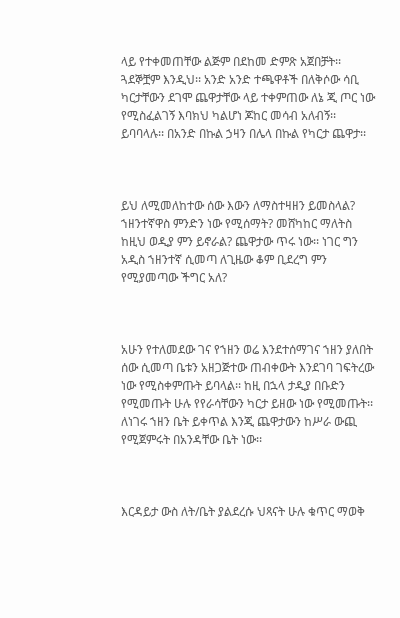ላይ የተቀመጠቸው ልጅም በደከመ ድምጽ አጀበቻት፡፡ ጓደኞቿም እንዲህ፡፡ አንድ አንድ ተጫዋቶች በለቅሶው ሳቢ ካርታቸውን ደገሞ ጨዋታቸው ላይ ተቀምጠው ለኔ ጂ ጦር ነው የሚስፈልገኝ እባክህ ካልሆነ ጆከር መሳብ አለብኝ፡፡ ይባባላሉ፡፡ በአንድ በኩል ኃዛን በሌላ በኩል የካርታ ጨዋታ፡፡



ይህ ለሚመለከተው ሰው እውን ለማስተዛዘን ይመስላል? ኀዘንተኛዋስ ምንድን ነው የሚሰማት? መሸካከር ማለትስ ከዚህ ወዲያ ምን ይኖራል? ጨዋታው ጥሩ ነው፡፡ ነገር ግን አዲስ ኀዘንተኛ ሲመጣ ለጊዜው ቆም ቢደረግ ምን የሚያመጣው ችግር አለ?



አሁን የተለመደው ገና የኀዘን ወሬ እንደተሰማገና ኀዘን ያለበት ሰው ሲመጣ ቤቱን አዘጋጅተው ጠብቀውት እንደገባ ገፍትረው ነው የሚስቀምጡት ይባላል፡፡ ከዚ በኋላ ታዲያ በቡድን የሚመጡት ሁሉ የየራሳቸውን ካርታ ይዘው ነው የሚመጡት፡፡ ለነገሩ ኀዘን ቤት ይቀጥል እንጂ ጨዋታውን ከሥራ ውጪ የሚጀምሩት በአንዳቸው ቤት ነው፡፡



እርዳይታ ውስ ለት/ቤት ያልደረሱ ህጻናት ሁሉ ቁጥር ማወቅ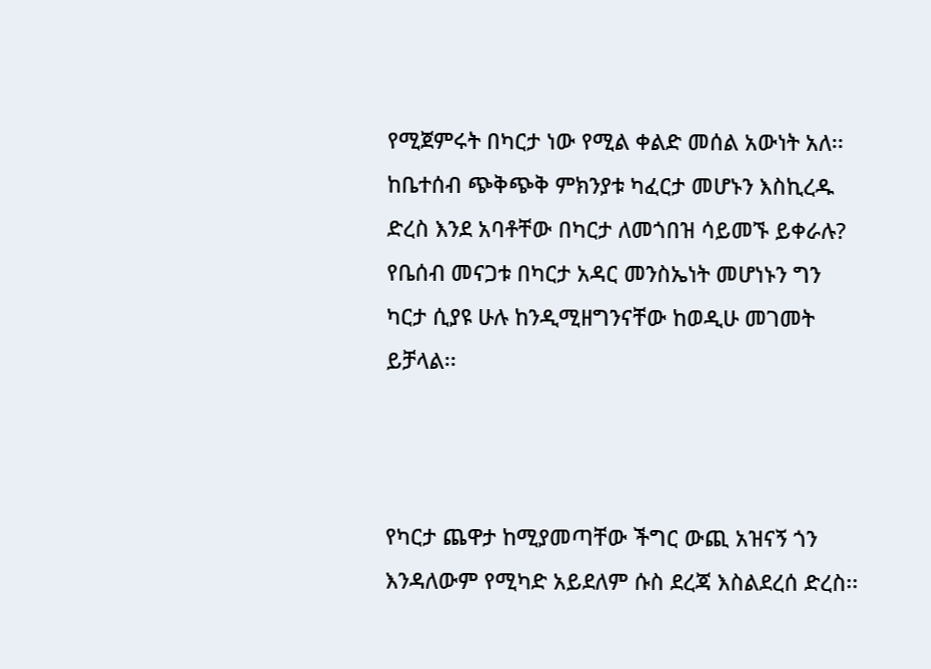የሚጀምሩት በካርታ ነው የሚል ቀልድ መሰል አውነት አለ፡፡ ከቤተሰብ ጭቅጭቅ ምክንያቱ ካፈርታ መሆኑን እስኪረዱ ድረስ እንደ አባቶቸው በካርታ ለመጎበዝ ሳይመኙ ይቀራሉ? የቤሰብ መናጋቱ በካርታ አዳር መንስኤነት መሆነኑን ግን ካርታ ሲያዩ ሁሉ ከንዲሚዘግንናቸው ከወዲሁ መገመት ይቻላል፡፡



የካርታ ጨዋታ ከሚያመጣቸው ችግር ውጪ አዝናኝ ጎን እንዳለውም የሚካድ አይደለም ሱስ ደረጃ እስልደረሰ ድረስ፡፡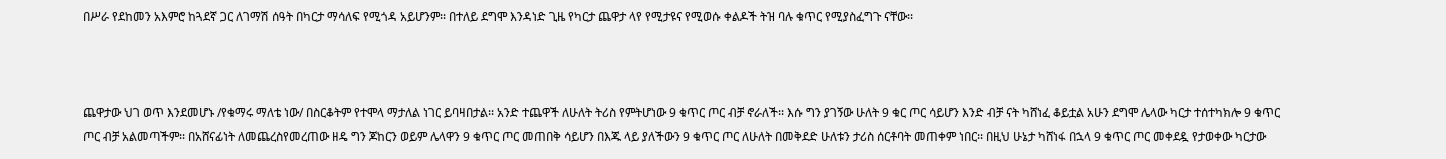በሥራ የደከመን አእምሮ ከጓደኛ ጋር ለገማሽ ሰዓት በካርታ ማሳለፍ የሚጎዳ አይሆንም፡፡ በተለይ ደግሞ እንዳነድ ጊዜ የካርታ ጨዋታ ላየ የሚታዩና የሚወሱ ቀልዶች ትዝ ባሉ ቁጥር የሚያስፈግጉ ናቸው፡፡



ጨዋታው ህገ ወጥ እንደመሆኑ /የቁማሩ ማለቴ ነው/ በስርቆትም የተሞላ ማታለል ነገር ይባዛበታል፡፡ አንድ ተጨዋች ለሁለት ትሪስ የምትሆነው 9 ቁጥር ጦር ብቻ ኖራለች፡፡ እሱ ግን ያገኝው ሁለት 9 ቁር ጦር ሳይሆን እንድ ብቻ ናት ካሸነፈ ቆይቷል አሁን ደግሞ ሌላው ካርታ ተሰተካክሎ 9 ቁጥር ጦር ብቻ አልመጣችም፡፡ በአሸናፊነት ለመጨረስየመረጠው ዘዴ ግን ጆከርን ወይም ሌላዋን 9 ቁጥር ጦር መጠበቅ ሳይሆን በእጁ ላይ ያለችውን 9 ቁጥር ጦር ለሁለት በመቅደድ ሁለቱን ታሪስ ሰርቶባት መጠቀም ነበር፡፡ በዚህ ሁኔታ ካሸነፋ በኋላ 9 ቁጥር ጦር መቀደዷ የታወቀው ካርታው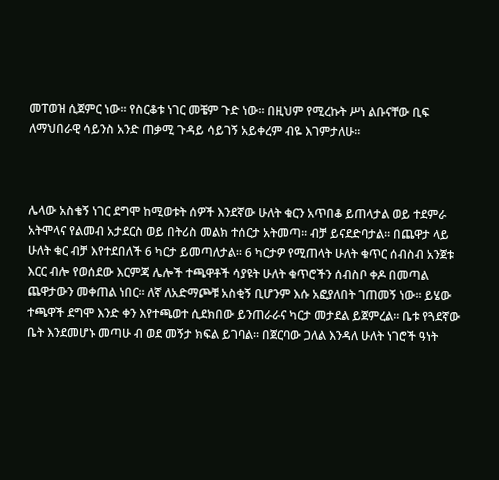መፐወዝ ሲጀምር ነው፡፡ የስርቆቱ ነገር መቼም ጉድ ነው፡፡ በዚህም የሚረኩት ሥነ ልቡናቸው ቢፍ ለማህበራዊ ሳይንስ አንድ ጠቃሚ ጉዳይ ሳይገኝ አይቀረም ብዬ እገምታለሁ፡፡



ሌላው አስቄኝ ነገር ደግሞ ከሚወቱት ሰዎች እንደኛው ሁለት ቁርን አጥበቆ ይጠላታል ወይ ተደምራ አትሞላና የልመብ አታደርስ ወይ በትሪስ መልክ ተሰርታ አትመጣ፡፡ ብቻ ይናደድባታል፡፡ በጨዋታ ላይ ሁለት ቁር ብቻ እየተደበለች 6 ካርታ ይመጣለታል፡፡ 6 ካርታዎ የሚጠላት ሁለት ቁጥር ሰብስብ አንጀቱ እርር ብሎ የወሰደው እርምጃ ሌሎች ተጫዋቶች ሳያዩት ሁለት ቁጥሮችን ሰብስቦ ቀዶ በመጣል ጨዋታውን መቀጠል ነበር፡፡ ለኛ ለአድማጮቹ አስቂኝ ቢሆንም እሱ አፎያለበት ገጠመኝ ነው፡፡ ይሄው ተጫዋች ደግሞ እንድ ቀን እየተጫወተ ሲደክበው ይንጠራራና ካርታ መታደል ይጀምረል፡፡ ቤቱ የጓደኛው ቤት እንደመሆኑ መጣሁ ብ ወደ መኝታ ክፍል ይገባል፡፡ በጀርባው ጋለል እንዳለ ሁለት ነገሮች ዓነት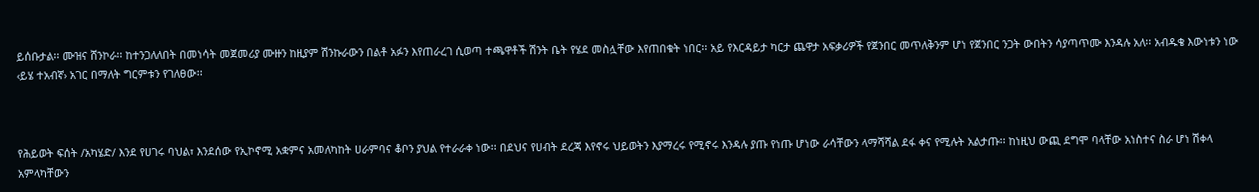ይሰቡታል፡፡ ሙዝና ሸንኮራ፡፡ ከተንጋለለበት በመነሳት መጀመሪያ ሙዙን ከዚያም ሽንኩራውን በልቶ አፉን እየጠራረገ ሲወጣ ተጫዋቶች ሽንት ቤት የሄደ መስሏቸው እየጠበቁት ነበር፡፡ አይ የእርዳይታ ካርታ ጨዋታ አፍቃሪዎች የጀንበር መጥለቅንም ሆነ የጀንበር ንጋት ውበትን ሳያጣጥሙ እንዳሉ አለ፡፡ አብዱቄ እውነቱን ነው ‹ይሄ ተአብኛ› አገር በማለት ግርምቱን የገለፀው፡፡



የሕይወት ፍሰት /አካሄድ/ እንደ የሀገሩ ባህል፣ እንደሰው የኢኮኖሚ አቋምና አመለካከት ሀራምባና ቆቦን ያህል የተራራቀ ነው፡፡ በደህና የሀብት ደረጃ እየኖሩ ህይወትን እያማረሩ የሚኖሩ እንዳሉ ያጡ የነጡ ሆነው ራሳቸውን ላማሻሻል ደፋ ቀና የሚሉት አልታጡ፡፡ ከነዚህ ውጪ ደግሞ ባላቸው አነስተና ስራ ሆነ ሽቀላ አምላካቸውን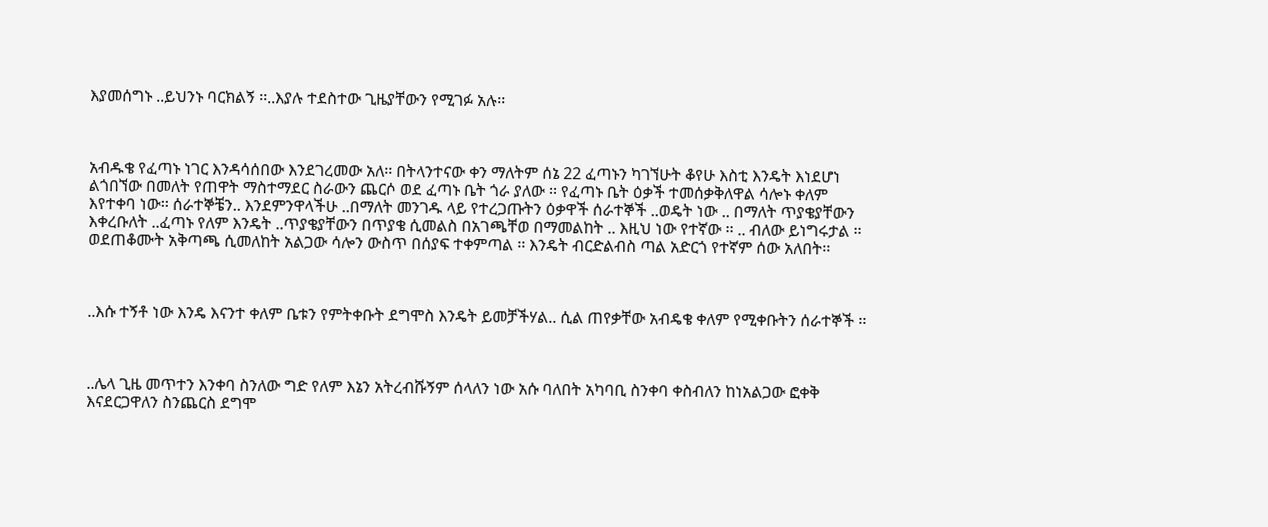እያመሰግኑ ..ይህንኑ ባርክልኝ ፡፡..እያሉ ተደስተው ጊዜያቸውን የሚገፉ አሉ፡፡



አብዱቄ የፈጣኑ ነገር እንዳሳሰበው እንደገረመው አለ፡፡ በትላንተናው ቀን ማለትም ሰኔ 22 ፈጣኑን ካገኘሁት ቆየሁ እስቲ እንዴት እነደሆነ ልጎበኘው በመለት የጠዋት ማስተማደር ስራውን ጨርሶ ወደ ፈጣኑ ቤት ጎራ ያለው ፡፡ የፈጣኑ ቤት ዕቃች ተመሰቃቅለዋል ሳሎኑ ቀለም እየተቀባ ነው፡፡ ሰራተኞቼን.. እንደምንዋላችሁ ..በማለት መንገዱ ላይ የተረጋጡትን ዕቃዋች ሰራተኞች ..ወዴት ነው .. በማለት ጥያቄያቸውን እቀረቡለት ..ፈጣኑ የለም እንዴት ..ጥያቄያቸውን በጥያቄ ሲመልስ በአገጫቸወ በማመልከት .. እዚህ ነው የተኛው ፡፡ .. ብለው ይነግሩታል ፡፡ ወደጠቆሙት አቅጣጫ ሲመለከት አልጋው ሳሎን ውስጥ በሰያፍ ተቀምጣል ፡፡ እንዴት ብርድልብስ ጣል አድርጎ የተኛም ሰው አለበት፡፡



..እሱ ተኝቶ ነው እንዴ እናንተ ቀለም ቤቱን የምትቀቡት ደግሞስ እንዴት ይመቻችሃል.. ሲል ጠየቃቸው አብዴቄ ቀለም የሚቀቡትን ሰራተኞች ፡፡



..ሌላ ጊዜ መጥተን እንቀባ ስንለው ግድ የለም እኔን አትረብሹኝም ሰላለን ነው አሱ ባለበት አካባቢ ስንቀባ ቀስብለን ከነአልጋው ፎቀቅ እናደርጋዋለን ስንጨርስ ደግሞ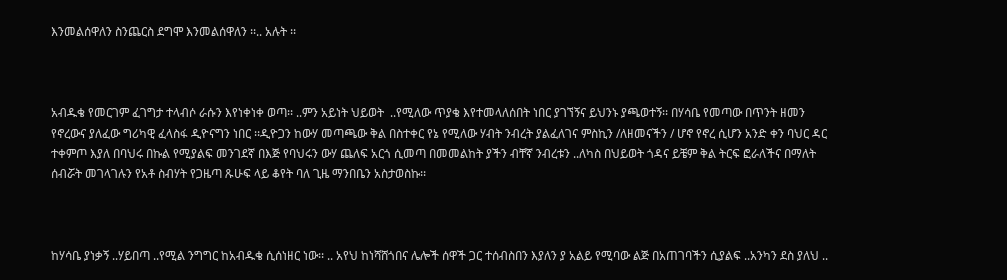እንመልሰዋለን ስንጨርስ ደግሞ እንመልሰዋለን ፡፡.. አሉት ፡፡



አብዱቄ የመርገም ፈገግታ ተላብሶ ራሱን እየነቀነቀ ወጣ፡፡ ..ምን አይነት ህይወት  ..የሚለው ጥያቄ እየተመላለሰበት ነበር ያገኘኝና ይህንኑ ያጫወተኝ፡፡ በሃሳቤ የመጣው በጥንት ዘመን የኖረውና ያለፈው ግሪካዊ ፈላስፋ ዲዮናግን ነበር ፡፡ዲዮጋን ከውሃ መጣጫው ቅል በስተቀር የኔ የሚለው ሃብት ንብረት ያልፈለገና ምስኪን /ለዘመናችን / ሆኖ የኖረ ሲሆን አንድ ቀን ባህር ዳር ተቀምጦ እያለ በባህሩ በኩል የሚያልፍ መንገደኛ በእጅ የባህሩን ውሃ ጨለፍ አርጎ ሲመጣ በመመልከት ያችን ብቸኛ ንብረቱን ..ለካስ በህይወት ጎዳና ይቼም ቅል ትርፍ ፎራለችና በማለት ሰብሯት መገላገሉን የአቶ ስብሃት የጋዜጣ ጹሁፍ ላይ ቆየት ባለ ጊዜ ማንበቤን አስታወስኩ፡፡



ከሃሳቤ ያነቃኝ ..ሃይበጣ ..የሚል ንግግር ከአብዱቄ ሲሰነዘር ነው፡፡ .. አየህ ከነሻሸጎበና ሌሎች ሰዋች ጋር ተሰብስበን እያለን ያ አልይ የሚባው ልጅ በአጠገባችን ሲያልፍ ..አንካን ደስ ያለህ ..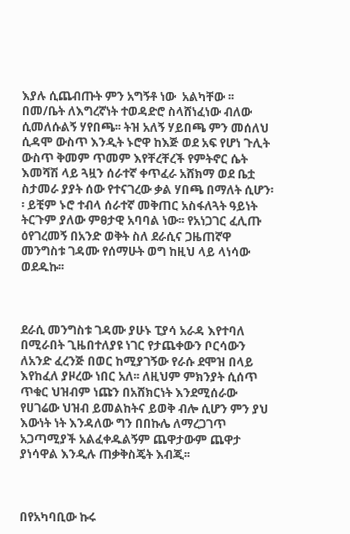እያሉ ሲጨብጡት ምን አግኝቶ ነው  አልካቸው ፡፡ በመ/ቤት ለእግረኛነት ተወዳድሮ ስላሸነፈነው ብለው ሲመለሱልኝ ሃየበጫ፡፡ ትዝ አለኝ ሃይበጫ ምን መሰለህ ሲዳሞ ውስጥ እንዲት ኑሮዋ ከእጅ ወደ አፍ የሆነ ጉሊት ውስጥ ቅመም ጥመም እየቸረቸረች የምትኖር ሴት እመሻሽ ላይ ጓዟን ሰራተኛ ቀጥፈራ አሸክማ ወደ ቤቷ ስታመራ ያያት ሰው የተናገረው ቃል ሃበጫ በማለት ሲሆን፡፡ ይቺም ኑሮ ተብላ ሰራተኛ መቅጠር አስፋለጓት ዓይነት ትርጉም ያለው ምፀታዊ አባባል ነው፡፡ የአነጋገር ፈሊጡ ዕየገረመኝ በአንድ ወቅት ስለ ደራሲና ጋዜጠኛዋ መንግስቱ ገዳሙ የሰማሁት ወግ ከዚህ ላይ ላነሳው ወደዱኩ፡፡



ደራሲ መንግስቱ ገዳሙ ያሁኑ ፒያሳ አራዳ እየተባለ በሚራበት ጊዜበተለያዩ ነገር የታጨቀውን ቦርሳውን ለአንድ ፈረንጅ በወር ከሚያገኝው የራሱ ደሞዝ በላይ እየከፈለ ያዞረው ነበር አለ፡፡ ለዚህም ምክንያት ሲሰጥ ጥቁር ህዝብም ነጩን በአሸክርነት እንደሚሰራው የሀገሬው ህዝብ ይመልከትና ይወቅ ብሎ ሲሆን ምን ያህ እውነት ነት እንዳለው ግን በበኩሌ ለማረጋገጥ አጋጣሚያች አልፈቀዱልኝም ጨዋታውም ጨዋታ ያነሳዋል እንዲሉ ጠቃቅስጄት እብጂ፡፡



በየአካባቢው ኩሩ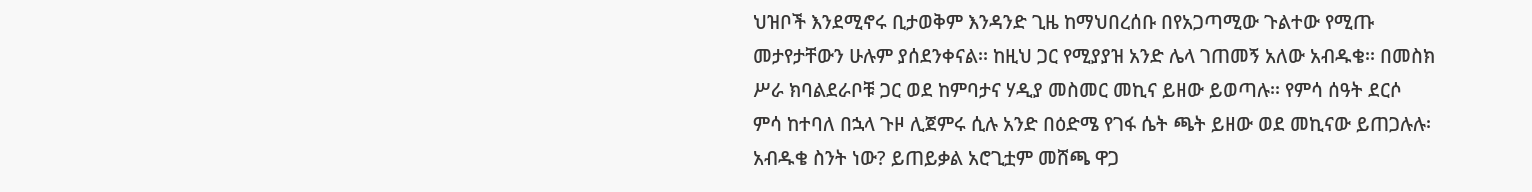ህዝቦች እንደሚኖሩ ቢታወቅም እንዳንድ ጊዜ ከማህበረሰቡ በየአጋጣሚው ጉልተው የሚጡ መታየታቸውን ሁሉም ያሰደንቀናል፡፡ ከዚህ ጋር የሚያያዝ አንድ ሌላ ገጠመኝ አለው አብዱቄ፡፡ በመስክ ሥራ ክባልደራቦቹ ጋር ወደ ከምባታና ሃዲያ መስመር መኪና ይዘው ይወጣሉ፡፡ የምሳ ሰዓት ደርሶ ምሳ ከተባለ በኋላ ጉዞ ሊጀምሩ ሲሉ አንድ በዕድሜ የገፋ ሴት ጫት ይዘው ወደ መኪናው ይጠጋሉሉ፡ አብዱቄ ስንት ነው? ይጠይቃል አሮጊቷም መሸጫ ዋጋ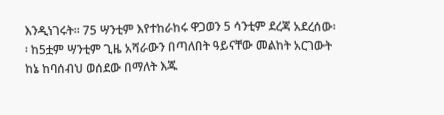እንዲነገሩት፡፡ 75 ሣንቲም እየተከራከሩ ዋጋወን 5 ሳንቲም ደረጃ አደረሰው፡፡ ከ5ቷም ሣንቲም ጊዜ አሻራውን በጣለበት ዓይናቸው መልከት አርገውት ከኔ ከባሰብህ ወሰደው በማለት እጁ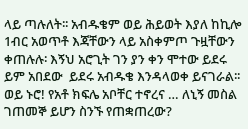ላይ ጣሉለት፡፡ አብዱቄም ወይ ሕይወት እያለ ከኪሎ 1ብር አወጥቶ እጃቸውን ላይ አስቀምጦ ጉዟቸውን ቀጠሉሉ፡ እኝህ አሮጊት ገን ያን ቀን ሞተው ይደሩ ይም አበደው  ይደሩ አብዱቄ እንዳላወቀ ይናገራል፡፡ ወይ ኑሮ! የአቶ ክፍሌ አቦቸር ተኖረና … ለኒኝ መስል ገጠመኞ ይሆን ስንኙ የጠቋጠረው?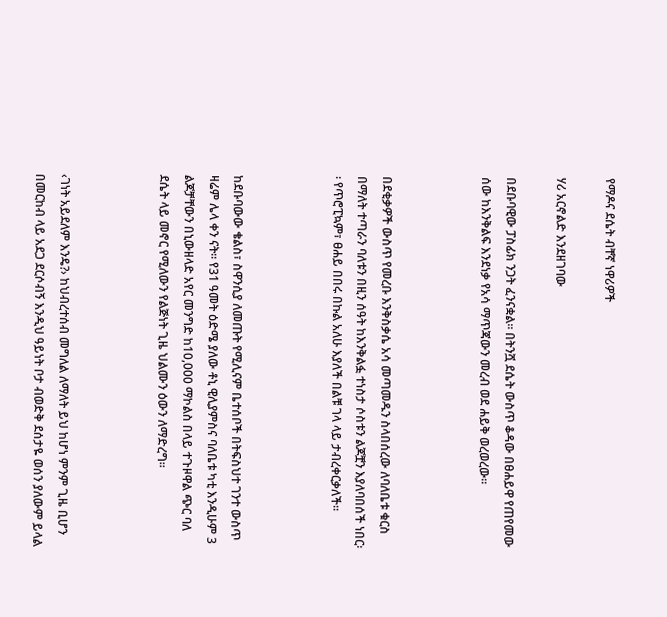የማዶና ደሴት ብቸኛ ነዋሪዎች

ሃሪ አርኖልድ እንደዘገባው

በደቡባዊው ፓስፊክ ንጋት ፈንናቋል፡፡ በትንሿ ደሴት ውስጥ ቆዳው በፀሐይዋ የጠየመው ሰው ከእንቅልፍ እንደነቃ የአሳ ማጥጃውን መረብ ወደ ሐይቅ ወረወረው፡፡



በደቂቃዎች ውስጥ የመረቡ እንቅስቃሴ አሳ መጣመዱን ስላበሰረው ለባለቤቱ ቁርስ በማለት ተጣራን ባለቱን በዚን ሰዓት ከእንቅልፏ ተነስታ ሶስቱን ልጆቿን እያለባበሰች ነበር፡፡ የጥሮፒኳም፣ ፀሐይ በበሩ በኩል አለሁ እያለች በልቹ ገላ ላይ ታብረቀርቃለች፡፡



ከደቡባውው ቄልስ፣ ስዋንሲያ ለመጡት የሚሊናም ቤተሰቦች በትፍስህተ ገንተ ውስጥ ዛሬም ሌላ ቀን ናት፡፡ የ31 ዓመት ዕድሜ ያለው ቶኒ ዊሊያምስና ባለቤቱ ካቲ እንዲሁም 3 ልጆቻቸውን በኒውዘላድ አየር መንግድ ከ10,000 ማኮልስ በላይ ተጉዞዋል ጭር ባለ ደሴት ላይ መኖር የሚለውን የልጅነት ጊዜ ህልሙን ዕውን ለማድረግ፡፡



‹ገነት አይደለም እንዴ?› ከህብረተሰብ መግለል ለማለት ይህ ከሆነ ምንም ጊዜ ቢሆን በመርከብ ላይ አደጋ ደርሶብኝ እንዲህ ዓይነት ቦታ ብወድቅ ደሰታዬ ወሰን ያለውም ይላል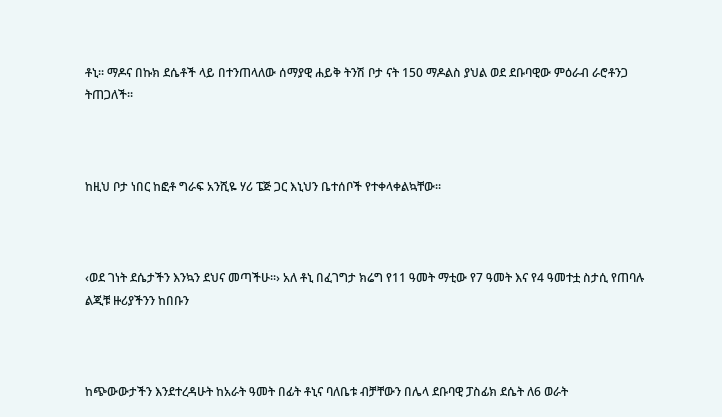ቶኒ፡፡ ማዶና በኩክ ደሴቶች ላይ በተንጠላለው ሰማያዊ ሐይቅ ትንሽ ቦታ ናት 150 ማዶልስ ያህል ወደ ደቡባዊው ምዕራብ ራሮቶንጋ ትጠጋለች፡፡



ከዚህ ቦታ ነበር ከፎቶ ግራፍ አንሺዬ ሃሪ ፔጅ ጋር እኒህን ቤተሰቦች የተቀላቀልኳቸው፡፡



‹ወደ ገነት ደሴታችን እንኳን ደህና መጣችሁ፡፡› አለ ቶኒ በፈገግታ ክሬግ የ11 ዓመት ማቲው የ7 ዓመት እና የ4 ዓመተቷ ስታሲ የጠባሉ ልጂቹ ዙሪያችንን ከበቡን



ከጭውውታችን እንደተረዳሁት ከአራት ዓመት በፊት ቶኒና ባለቤቱ ብቻቸውን በሌላ ደቡባዊ ፓስፊክ ደሴት ለ6 ወራት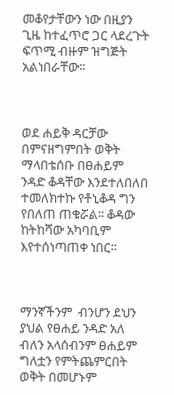መቆየታቸውን ነው በዚያን ጊዜ ከተፈጥሮ ጋር ላደረጉት ፍጥሚ ብዙም ዝግጅት አልነበራቸው፡፡



ወደ ሐይቅ ዳርቻው በምናዘግምበት ወቅት ማላበቴሰቡ በፀሐይም ንዳድ ቆዳቸው እንደተለበለበ ተመለክተኩ የቶኒቆዳ ግን የበለጠ ጠቁሯል፡፡ ቆዳው ከትከሻው አካባቢም እየተሰነጣጠቀ ነበር፡፡



ማንኛችንም  ብንሆን ደህን ያህል የፀሐይ ንዳድ አለ ብለን አላሰብንም ፀሐይም ግለቷን የምትጨምርበት ወቅት በመሆኑም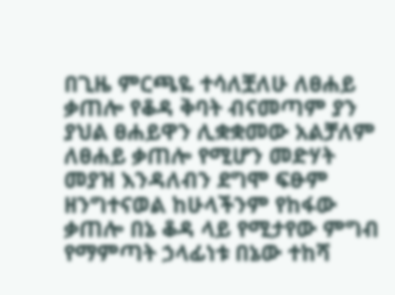በጊዜ ምርጫዬ ተሳለቿለሁ ለፀሐይ ቃጠሎ የቆዳ ቅባት ብናመጣም ያን ያህል ፀሐይዋን ሊቋቋመው አልቻለም ለፀሐይ ቃጠሎ የሚሆን መድሃት መያዝ እንዳለብን ደግሞ ፍፁም ዘንግተናወል ከሁላችንም የከፋው ቃጠሎ በኔ ቆዳ ላይ የሚታየው ምግብ የማምጣት ኃላፊነቱ በኔው ተከሻ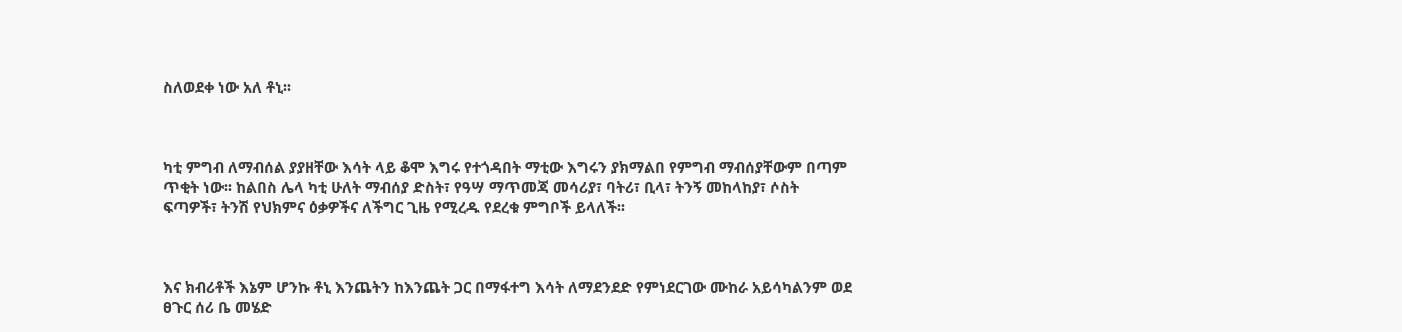ስለወደቀ ነው አለ ቶኒ፡፡



ካቲ ምግብ ለማብሰል ያያዘቸው እሳት ላይ ቆሞ እግሩ የተጎዳበት ማቲው እግሩን ያክማልበ የምግብ ማብሰያቸውም በጣም ጥቂት ነው፡፡ ከልበስ ሌላ ካቲ ሁለት ማብሰያ ድስት፣ የዓሣ ማጥመጃ መሳሪያ፣ ባትሪ፣ ቢላ፣ ትንኝ መከላከያ፣ ሶስት ፍጣዎች፣ ትንሽ የህክምና ዕቃዎችና ለችግር ጊዜ የሚረዱ የደረቁ ምግቦች ይላለች፡፡



እና ክብሪቶች እኔም ሆንኩ ቶኒ እንጨትን ከእንጨት ጋር በማፋተግ እሳት ለማደንደድ የምነደርገው ሙከራ አይሳካልንም ወደ ፀጉር ሰሪ ቤ መሄድ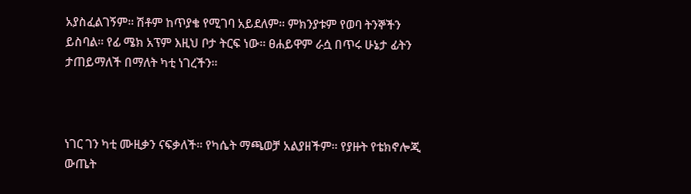አያስፈልገኝም፡፡ ሽቶም ከጥያቄ የሚገባ አይደለም፡፡ ምክንያቱም የወባ ትንኞችን ይስባል፡፡ የፊ ሜክ አፕም እዚህ ቦታ ትርፍ ነው፡፡ ፀሐይዋም ራሷ በጥሩ ሁኔታ ፊትን ታጠይማለች በማለት ካቲ ነገረችን፡፡



ነገር ገን ካቲ ሙዚቃን ናፍቃለች፡፡ የካሴት ማጫወቻ አልያዘችም፡፡ የያዙት የቴክኖሎጂ ውጤት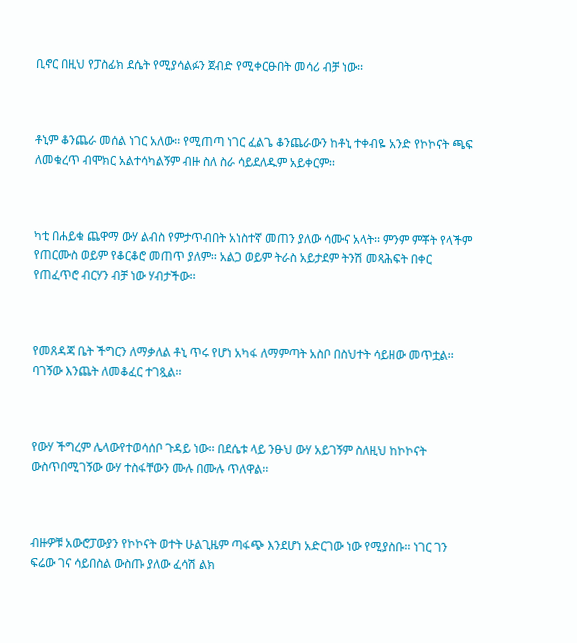ቢኖር በዚህ የፓስፊክ ደሴት የሚያሳልፉን ጀብድ የሚቀርፁበት መሳሪ ብቻ ነው፡፡



ቶኒም ቆንጨራ መሰል ነገር አለው፡፡ የሚጠጣ ነገር ፈልጌ ቆንጨራውን ከቶኒ ተቀብዬ አንድ የኮኮናት ጫፍ ለመቁረጥ ብሞክር አልተሳካልኝም ብዙ ስለ ስራ ሳይደለዱም አይቀርም፡፡



ካቲ በሐይቁ ጨዋማ ውሃ ልብስ የምታጥብበት አነስተኛ መጠን ያለው ሳሙና አላት፡፡ ምንም ምቾት የላችም የጠርሙስ ወይም የቆርቆሮ መጠጥ ያለም፡፡ አልጋ ወይም ትራስ አይታደም ትንሽ መጻሕፍት በቀር የጠፈጥሮ ብርሃን ብቻ ነው ሃብታችው፡፡



የመጸዳጃ ቤት ችግርን ለማቃለል ቶኒ ጥሩ የሆነ አካፋ ለማምጣት አስቦ በስህተት ሳይዘው መጥቷል፡፡ ባገኝው እንጨት ለመቆፈር ተገጿል፡፡



የውሃ ችግረም ሌላውየተወሳሰቦ ጉዳይ ነው፡፡ በደሴቱ ላይ ንፁህ ውሃ አይገኝም ስለዚህ ከኮኮናት ውስጥበሚገኝው ውሃ ተስፋቸውን ሙሉ በሙሉ ጥለዋል፡፡



ብዙዎቹ አውሮፓውያን የኮኮናት ወተት ሁልጊዜም ጣፋጭ እንደሆነ አድርገው ነው የሚያስቡ፡፡ ነገር ገን ፍሬው ገና ሳይበስል ውስጡ ያለው ፈሳሽ ልክ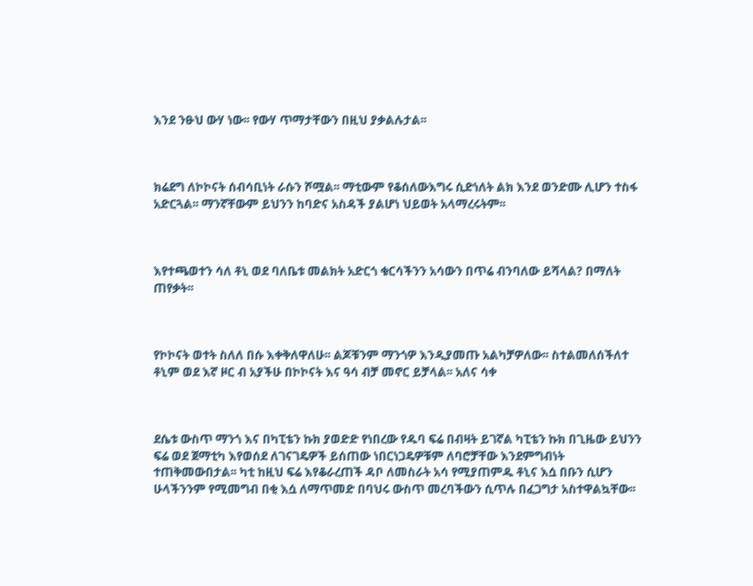እንደ ንፁህ ውሃ ነው፡፡ የውሃ ጥማታቸውን በዚህ ያቃልሉታል፡፡



ክሬደግ ለኮኮናት ሰብሳቢነት ራሱን ሾሟል፡፡ ማቲውም የቆሰለውእግሩ ሲድነለት ልክ እንደ ወንድሙ ሊሆን ተስፋ አድርጓል፡፡ ማንኛቸውም ይህንን ከባድና አስዳች ያልሆነ ህይወት አላማረሩትም፡፡



እየተጫወተን ሳለ ቶኒ ወደ ባለቤቱ መልክት አድርጎ ቁርሳችንን አሳውን በጥሬ ብንባለው ይሻላል? በማለት ጠየቃት፡፡



የኮኮናት ወተት ስለለ በሱ እቀቅለዋለሁ፡፡ ልጆቹንም ማንጎዎ እንዲያመጡ አልካቻዎለው፡፡ ስተልመለሰችለተ ቶኒም ወደ እኛ ዞር ብ አያችሁ በኮኮናት እና ዓሳ ብቻ መኖር ይቻላል፡፡ አለና ሳቀ



ደሴቱ ውስጥ ማንጎ እና በካፒቴን ኩክ ያወድድ የነበረው የዱባ ፍሬ በብዛት ይገኛል ካፒቴን ኩክ በጊዜው ይህንን ፍሬ ወደ ጀማቲካ እየወሰደ ለገናገዴዎች ይሰጠው ነበርነጋዴዎቹም ለባሮቻቸው እንደምግብነት ተጠቅመውበታል፡፡ ካቲ ከዚህ ፍሬ እየቆራረጠች ዳቦ ለመስራት አሳ የሚያጠምዱ ቶኒና እሷ በቡን ሲሆን ሁላችንንም የሚመግብ በቂ እሷ ለማጥመድ በባህሩ ውስጥ መረባችውን ሲጥሉ በፈጋግታ አስተዋልኳቸው፡፡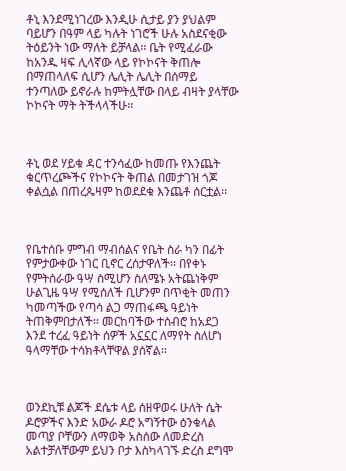ቶኒ እንደሚነገረው እንዲሁ ሲታይ ያን ያህልም ባይሆን በዓም ላይ ካሉት ነገሮች ሁሉ አስደናቂው ትዕይንት ነው ማለት ይቻላል፡፡ ቤት የሚፈራው ከአንዱ ዛፍ ሊላኛው ላይ የኮኮናት ቅጠሎ በማጠላለፍ ሲሆን ሌሊት ሌሊት በሰማይ ተንጣለው ይኖራሉ ከምትሏቸው በላይ ብዛት ያላቸው ኮኮናት ማት ትችላላችሁ፡፡



ቶኒ ወደ ሃይቁ ዳር ተንሳፈው ከመጡ የእንጨት ቁርጥረጮችና የኮኮናት ቅጠል በመታገዝ ጎጆ ቀልሷል በጠረጴዛም ከወደደቁ እንጨቶ ሰርቷል፡፡



የቤተሰቡ ምግብ ማብሰልና የቤት ስራ ካን በፊት የምታውቀው ነገር ቢኖር ረሰታዋለች፡፡ በየቀኑ የምትሰራው ዓሣ ስሚሆን ስለሜኑ አትጨነቅም ሁልጊዜ ዓሣ የሚሰለች ቢሆንም በጥቂት መጠን ካመጣችው የጣሳ ልጋ ማጠፋጫ ዓይነት ትጠቅምበታለች፡፡ መርከባችው ተሰብሮ ከአደጋ እንደ ተረፈ ዓይነት ሰዎች አኗኗር ለማየት ስለሆነ ዓላማቸው ተሳክቶላቸዋል ያሰኛል፡፡



ወንደኪቹ ልጆች ደሴቱ ላይ ሰዘዋወሩ ሁለት ሴት ዶሮዎችና እንድ አውራ ዶሮ አግኝተው ዕንቁላል መጣያ ቦቸውን ለማወቅ አስሰው ለመድረስ አልተቻለቸውም ይህን ቦታ እስካላገኙ ድረስ ደግሞ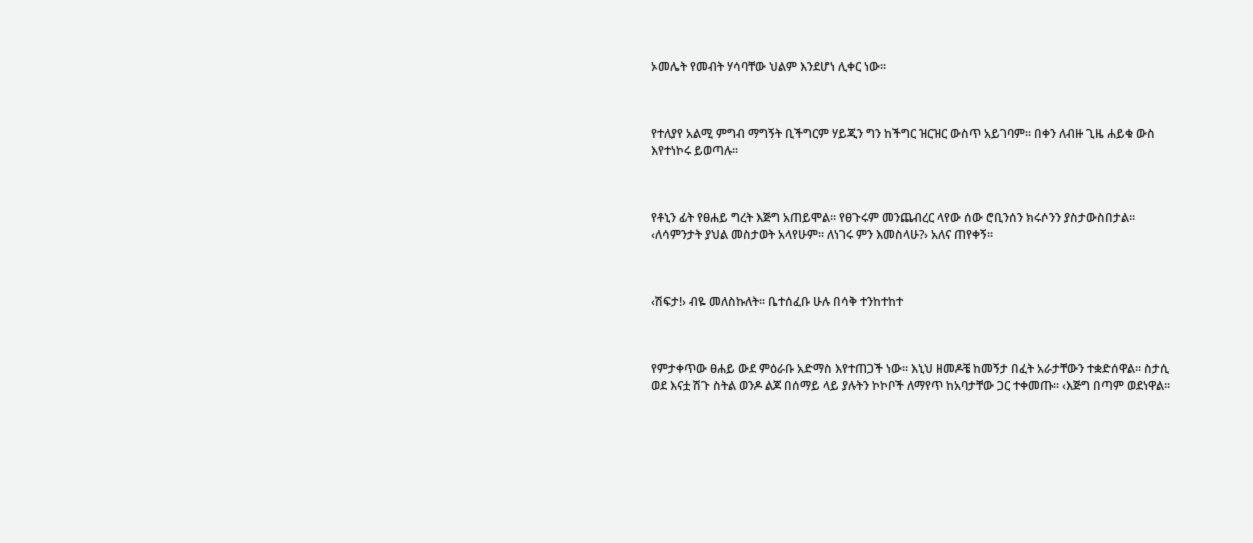ኦመሌት የመብት ሃሳባቸው ህልም እንደሆነ ሊቀር ነው፡፡



የተለያየ አልሚ ምግብ ማግኝት ቢችግርም ሃይጂን ግን ከችግር ዝርዝር ውስጥ አይገባም፡፡ በቀን ለብዙ ጊዜ ሐይቁ ውስ እየተነኮሩ ይወጣሉ፡፡



የቶኒን ፊት የፀሐይ ግረት እጅግ አጠይሞል፡፡ የፀጉሩም መንጨብረር ላየው ሰው ሮቢንሰን ክሩሶንን ያስታውስበታል፡፡ ‹ለሳምንታት ያህል መስታወት አላየሁም፡፡ ለነገሩ ምን እመስላሁ?› አለና ጠየቀኝ፡፡



‹ሽፍታ!› ብዬ መለስኩለት፡፡ ቤተሰፈቡ ሁሉ በሳቅ ተንከተከተ



የምታቀጥው ፀሐይ ውደ ምዕራቡ አድማስ እየተጠጋች ነው፡፡ እኒህ ዘመዶቼ ከመኝታ በፈት አራታቸውን ተቋድሰዋል፡፡ ስታሲ ወደ እናቷ ሽጉ ስትል ወንዶ ልጆ በሰማይ ላይ ያሉትን ኮኮቦች ለማየጥ ከአባታቸው ጋር ተቀመጡ፡፡ ‹እጅግ በጣም ወደነዋል፡፡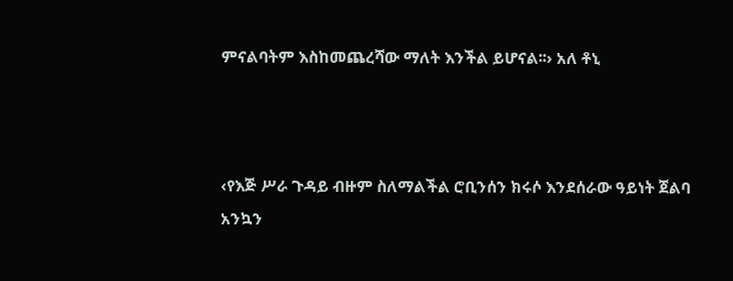ምናልባትም እስከመጨረሻው ማለት እንችል ይሆናል፡፡› አለ ቶኒ



‹የእጅ ሥራ ጉዳይ ብዙም ስለማልችል ሮቢንሰን ክሩሶ እንደሰራው ዓይነት ጀልባ አንኳን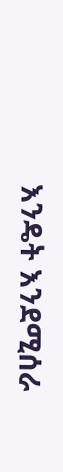እንዴት እንደሚሰራ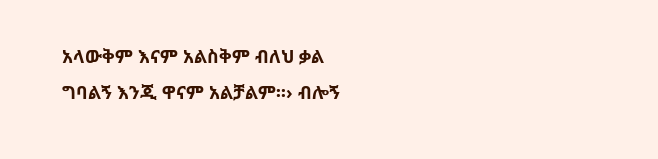አላውቅም እናም አልስቅም ብለህ ቃል ግባልኝ እንጂ ዋናም አልቻልም፡፡› ብሎኝ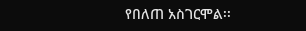የበለጠ አስገርሞል፡፡